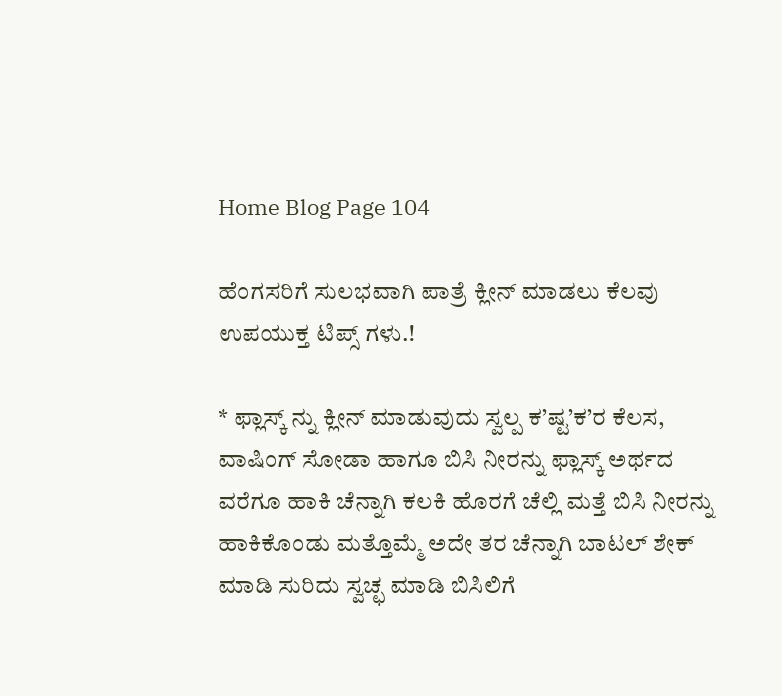Home Blog Page 104

ಹೆಂಗಸರಿಗೆ ಸುಲಭವಾಗಿ ಪಾತ್ರೆ ಕ್ಲೀನ್ ಮಾಡಲು ಕೆಲವು ಉಪಯುಕ್ತ ಟಿಪ್ಸ್ ಗಳು.!

* ಫ್ಲಾಸ್ಕ್ ನ್ನು ಕ್ಲೀನ್ ಮಾಡುವುದು ಸ್ವಲ್ಪ ಕ’ಷ್ಟ’ಕ’ರ ಕೆಲಸ, ವಾಷಿಂಗ್ ಸೋಡಾ ಹಾಗೂ ಬಿಸಿ ನೀರನ್ನು ಫ್ಲಾಸ್ಕ್ ಅರ್ಥದ ವರೆಗೂ ಹಾಕಿ ಚೆನ್ನಾಗಿ ಕಲಕಿ ಹೊರಗೆ ಚೆಲ್ಲಿ ಮತ್ತೆ ಬಿಸಿ ನೀರನ್ನು ಹಾಕಿಕೊಂಡು ಮತ್ತೊಮ್ಮೆ ಅದೇ ತರ ಚೆನ್ನಾಗಿ ಬಾಟಲ್ ಶೇಕ್ ಮಾಡಿ ಸುರಿದು ಸ್ವಚ್ಛ ಮಾಡಿ ಬಿಸಿಲಿಗೆ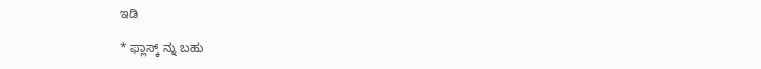ಇಡಿ

* ಫ್ಲಾಸ್ಕ್ ನ್ನು ಬಹು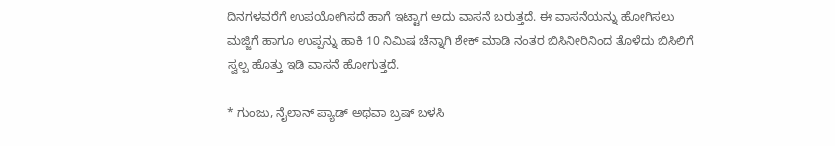ದಿನಗಳವರೆಗೆ ಉಪಯೋಗಿಸದೆ ಹಾಗೆ ಇಟ್ಟಾಗ ಅದು ವಾಸನೆ ಬರುತ್ತದೆ. ಈ ವಾಸನೆಯನ್ನು ಹೋಗಿಸಲು ಮಜ್ಜಿಗೆ ಹಾಗೂ ಉಪ್ಪನ್ನು ಹಾಕಿ 10 ನಿಮಿಷ ಚೆನ್ನಾಗಿ ಶೇಕ್ ಮಾಡಿ ನಂತರ ಬಿಸಿನೀರಿನಿಂದ ತೊಳೆದು ಬಿಸಿಲಿಗೆ ಸ್ವಲ್ಪ ಹೊತ್ತು ಇಡಿ ವಾಸನೆ ಹೋಗುತ್ತದೆ.

* ಗುಂಜು, ನೈಲಾನ್ ಪ್ಯಾಡ್ ಅಥವಾ ಬ್ರಷ್ ಬಳಸಿ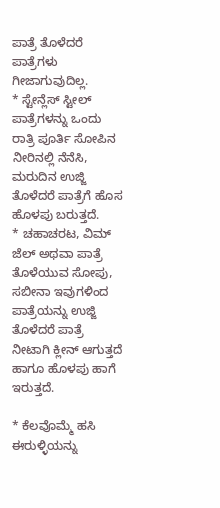ಪಾತ್ರೆ ತೊಳೆದರೆ ಪಾತ್ರೆಗಳು ಗೀಜಾಗುವುದಿಲ್ಲ.
* ಸ್ಟೇನ್ಲೆಸ್ ಸ್ಟೀಲ್ ಪಾತ್ರೆಗಳನ್ನು ಒಂದು ರಾತ್ರಿ ಪೂರ್ತಿ ಸೋಪಿನ ನೀರಿನಲ್ಲಿ ನೆನೆಸಿ, ಮರುದಿನ ಉಜ್ಜಿ ತೊಳೆದರೆ ಪಾತ್ರೆಗೆ ಹೊಸ ಹೊಳಪು ಬರುತ್ತದೆ.
* ಚಹಾಚರಟ, ವಿಮ್ ಜೆಲ್ ಅಥವಾ ಪಾತ್ರೆ ತೊಳೆಯುವ ಸೋಪು, ಸಬೀನಾ ಇವುಗಳಿಂದ ಪಾತ್ರೆಯನ್ನು ಉಜ್ಜಿ ತೊಳೆದರೆ ಪಾತ್ರೆ ನೀಟಾಗಿ ಕ್ಲೀನ್ ಆಗುತ್ತದೆ ಹಾಗೂ ಹೊಳಪು ಹಾಗೆ ಇರುತ್ತದೆ.

* ಕೆಲವೊಮ್ಮೆ ಹಸಿ ಈರುಳ್ಳಿಯನ್ನು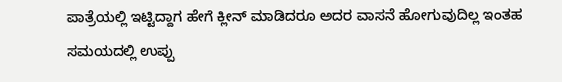ಪಾತ್ರೆಯಲ್ಲಿ ಇಟ್ಟಿದ್ದಾಗ ಹೇಗೆ ಕ್ಲೀನ್ ಮಾಡಿದರೂ ಅದರ ವಾಸನೆ ಹೋಗುವುದಿಲ್ಲ ಇಂತಹ ಸಮಯದಲ್ಲಿ ಉಪ್ಪು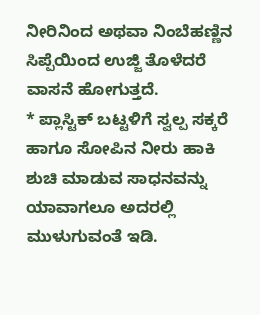ನೀರಿನಿಂದ ಅಥವಾ ನಿಂಬೆಹಣ್ಣಿನ ಸಿಪ್ಪೆಯಿಂದ ಉಜ್ಜಿ ತೊಳೆದರೆ ವಾಸನೆ ಹೋಗುತ್ತದೆ.
* ಪ್ಲಾಸ್ಟಿಕ್ ಬಟ್ಟಳಿಗೆ ಸ್ವಲ್ಪ ಸಕ್ಕರೆ ಹಾಗೂ ಸೋಪಿನ ನೀರು ಹಾಕಿ ಶುಚಿ ಮಾಡುವ ಸಾಧನವನ್ನು ಯಾವಾಗಲೂ ಅದರಲ್ಲಿ ಮುಳುಗುವಂತೆ ಇಡಿ.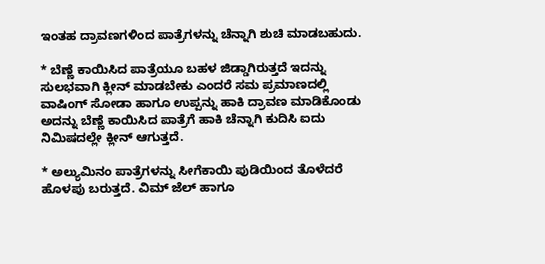ಇಂತಹ ದ್ರಾವಣಗಳಿಂದ ಪಾತ್ರೆಗಳನ್ನು ಚೆನ್ನಾಗಿ ಶುಚಿ ಮಾಡಬಹುದು.

* ಬೆಣ್ಣೆ ಕಾಯಿಸಿದ ಪಾತ್ರೆಯೂ ಬಹಳ ಜಿಡ್ಡಾಗಿರುತ್ತದೆ ಇದನ್ನು ಸುಲಭವಾಗಿ ಕ್ಲೀನ್ ಮಾಡಬೇಕು ಎಂದರೆ ಸಮ ಪ್ರಮಾಣದಲ್ಲಿ ವಾಷಿಂಗ್ ಸೋಡಾ ಹಾಗೂ ಉಪ್ಪನ್ನು ಹಾಕಿ ದ್ರಾವಣ ಮಾಡಿಕೊಂಡು ಅದನ್ನು ಬೆಣ್ಣೆ ಕಾಯಿಸಿದ ಪಾತ್ರೆಗೆ ಹಾಕಿ ಚೆನ್ನಾಗಿ ಕುದಿಸಿ ಐದು ನಿಮಿಷದಲ್ಲೇ ಕ್ಲೀನ್ ಆಗುತ್ತದೆ.

* ಅಲ್ಯುಮಿನಂ ಪಾತ್ರೆಗಳನ್ನು ಸೀಗೆಕಾಯಿ ಪುಡಿಯಿಂದ ತೊಳೆದರೆ ಹೊಳಪು ಬರುತ್ತದೆ. ವಿಮ್ ಜೆಲ್ ಹಾಗೂ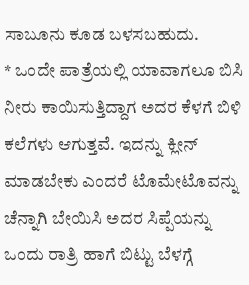ಸಾಬೂನು ಕೂಡ ಬಳಸಬಹುದು.
* ಒಂದೇ ಪಾತ್ರೆಯಲ್ಲಿ ಯಾವಾಗಲೂ ಬಿಸಿ ನೀರು ಕಾಯಿಸುತ್ತಿದ್ದಾಗ ಅದರ ಕೆಳಗೆ ಬಿಳಿ ಕಲೆಗಳು ಆಗುತ್ತವೆ. ಇದನ್ನು ಕ್ಲೀನ್ ಮಾಡಬೇಕು ಎಂದರೆ ಟೊಮೇಟೊವನ್ನು ಚೆನ್ನಾಗಿ ಬೇಯಿಸಿ ಅದರ ಸಿಪ್ಪೆಯನ್ನು ಒಂದು ರಾತ್ರಿ ಹಾಗೆ ಬಿಟ್ಟು ಬೆಳಗ್ಗೆ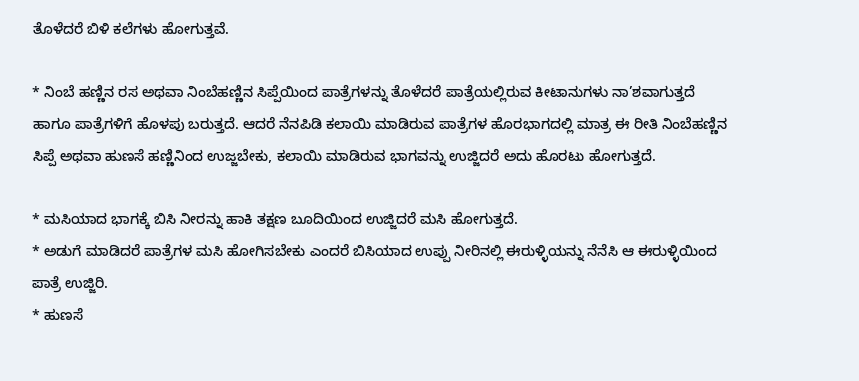ತೊಳೆದರೆ ಬಿಳಿ ಕಲೆಗಳು ಹೋಗುತ್ತವೆ.

* ನಿಂಬೆ ಹಣ್ಣಿನ ರಸ ಅಥವಾ ನಿಂಬೆಹಣ್ಣಿನ ಸಿಪ್ಪೆಯಿಂದ ಪಾತ್ರೆಗಳನ್ನು ತೊಳೆದರೆ ಪಾತ್ರೆಯಲ್ಲಿರುವ ಕೀಟಾನುಗಳು ನಾ’ಶವಾಗುತ್ತದೆ ಹಾಗೂ ಪಾತ್ರೆಗಳಿಗೆ ಹೊಳಪು ಬರುತ್ತದೆ. ಆದರೆ ನೆನಪಿಡಿ ಕಲಾಯಿ ಮಾಡಿರುವ ಪಾತ್ರೆಗಳ ಹೊರಭಾಗದಲ್ಲಿ ಮಾತ್ರ ಈ ರೀತಿ ನಿಂಬೆಹಣ್ಣಿನ ಸಿಪ್ಪೆ ಅಥವಾ ಹುಣಸೆ ಹಣ್ಣಿನಿಂದ ಉಜ್ಜಬೇಕು, ಕಲಾಯಿ ಮಾಡಿರುವ ಭಾಗವನ್ನು ಉಜ್ಜಿದರೆ ಅದು ಹೊರಟು ಹೋಗುತ್ತದೆ.

* ಮಸಿಯಾದ ಭಾಗಕ್ಕೆ ಬಿಸಿ ನೀರನ್ನು ಹಾಕಿ ತಕ್ಷಣ ಬೂದಿಯಿಂದ ಉಜ್ಜಿದರೆ ಮಸಿ ಹೋಗುತ್ತದೆ.
* ಅಡುಗೆ ಮಾಡಿದರೆ ಪಾತ್ರೆಗಳ ಮಸಿ ಹೋಗಿಸಬೇಕು ಎಂದರೆ ಬಿಸಿಯಾದ ಉಪ್ಪು ನೀರಿನಲ್ಲಿ ಈರುಳ್ಳಿಯನ್ನು ನೆನೆಸಿ ಆ ಈರುಳ್ಳಿಯಿಂದ ಪಾತ್ರೆ ಉಜ್ಜಿರಿ.
* ಹುಣಸೆ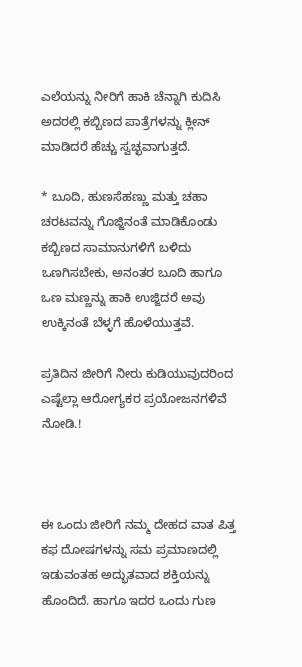ಎಲೆಯನ್ನು ನೀರಿಗೆ ಹಾಕಿ ಚೆನ್ನಾಗಿ ಕುದಿಸಿ ಅದರಲ್ಲಿ ಕಬ್ಬಿಣದ ಪಾತ್ರೆಗಳನ್ನು ಕ್ಲೀನ್ ಮಾಡಿದರೆ ಹೆಚ್ಚು ಸ್ವಚ್ಛವಾಗುತ್ತದೆ.

* ಬೂದಿ, ಹುಣಸೆಹಣ್ಣು ಮತ್ತು ಚಹಾ ಚರಟವನ್ನು ಗೊಜ್ಜಿನಂತೆ ಮಾಡಿಕೊಂಡು ಕಬ್ಬಿಣದ ಸಾಮಾನುಗಳಿಗೆ ಬಳಿದು ಒಣಗಿಸಬೇಕು, ಅನಂತರ ಬೂದಿ ಹಾಗೂ ಒಣ ಮಣ್ಣನ್ನು ಹಾಕಿ ಉಜ್ಜಿದರೆ ಅವು ಉಕ್ಕಿನಂತೆ ಬೆಳ್ಳಗೆ ಹೊಳೆಯುತ್ತವೆ.

ಪ್ರತಿದಿನ ಜೀರಿಗೆ ನೀರು ಕುಡಿಯುವುದರಿಂದ ಎಷ್ಟೆಲ್ಲಾ ಆರೋಗ್ಯಕರ ಪ್ರಯೋಜನಗಳಿವೆ ನೋಡಿ.!



ಈ ಒಂದು ಜೀರಿಗೆ ನಮ್ಮ ದೇಹದ ವಾತ ಪಿತ್ತ ಕಫ ದೋಷಗಳನ್ನು ಸಮ ಪ್ರಮಾಣದಲ್ಲಿ ಇಡುವಂತಹ ಅದ್ಭುತವಾದ ಶಕ್ತಿಯನ್ನು ಹೊಂದಿದೆ. ಹಾಗೂ ಇದರ ಒಂದು ಗುಣ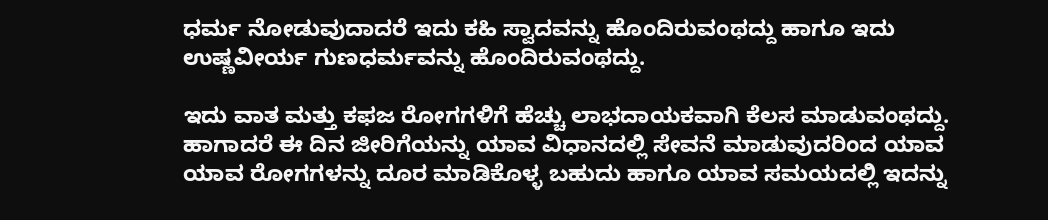ಧರ್ಮ ನೋಡುವುದಾದರೆ ಇದು ಕಹಿ ಸ್ವಾದವನ್ನು ಹೊಂದಿರುವಂಥದ್ದು ಹಾಗೂ ಇದು ಉಷ್ಣವೀರ್ಯ ಗುಣಧರ್ಮವನ್ನು ಹೊಂದಿರುವಂಥದ್ದು.

ಇದು ವಾತ ಮತ್ತು ಕಫಜ ರೋಗಗಳಿಗೆ ಹೆಚ್ಚು ಲಾಭದಾಯಕವಾಗಿ ಕೆಲಸ ಮಾಡುವಂಥದ್ದು. ಹಾಗಾದರೆ ಈ ದಿನ ಜೀರಿಗೆಯನ್ನು ಯಾವ ವಿಧಾನದಲ್ಲಿ ಸೇವನೆ ಮಾಡುವುದರಿಂದ ಯಾವ ಯಾವ ರೋಗಗಳನ್ನು ದೂರ ಮಾಡಿಕೊಳ್ಳ ಬಹುದು ಹಾಗೂ ಯಾವ ಸಮಯದಲ್ಲಿ ಇದನ್ನು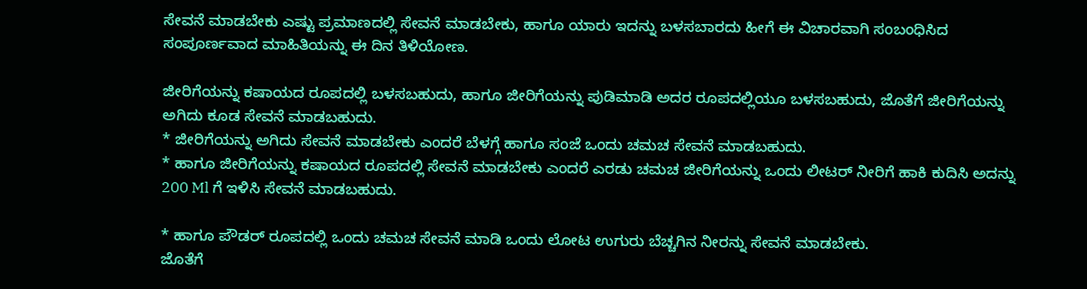ಸೇವನೆ ಮಾಡಬೇಕು ಎಷ್ಟು ಪ್ರಮಾಣದಲ್ಲಿ ಸೇವನೆ ಮಾಡಬೇಕು, ಹಾಗೂ ಯಾರು ಇದನ್ನು ಬಳಸಬಾರದು ಹೀಗೆ ಈ ವಿಚಾರವಾಗಿ ಸಂಬಂಧಿಸಿದ ಸಂಪೂರ್ಣವಾದ ಮಾಹಿತಿಯನ್ನು ಈ ದಿನ ತಿಳಿಯೋಣ.

ಜೀರಿಗೆಯನ್ನು ಕಷಾಯದ ರೂಪದಲ್ಲಿ ಬಳಸಬಹುದು, ಹಾಗೂ ಜೀರಿಗೆಯನ್ನು ಪುಡಿಮಾಡಿ ಅದರ ರೂಪದಲ್ಲಿಯೂ ಬಳಸಬಹುದು, ಜೊತೆಗೆ ಜೀರಿಗೆಯನ್ನು ಅಗಿದು ಕೂಡ ಸೇವನೆ ಮಾಡಬಹುದು.
* ಜೀರಿಗೆಯನ್ನು ಅಗಿದು ಸೇವನೆ ಮಾಡಬೇಕು ಎಂದರೆ ಬೆಳಗ್ಗೆ ಹಾಗೂ ಸಂಜೆ ಒಂದು ಚಮಚ ಸೇವನೆ ಮಾಡಬಹುದು.
* ಹಾಗೂ ಜೀರಿಗೆಯನ್ನು ಕಷಾಯದ ರೂಪದಲ್ಲಿ ಸೇವನೆ ಮಾಡಬೇಕು ಎಂದರೆ ಎರಡು ಚಮಚ ಜೀರಿಗೆಯನ್ನು ಒಂದು ಲೀಟರ್ ನೀರಿಗೆ ಹಾಕಿ ಕುದಿಸಿ ಅದನ್ನು 200 Ml ಗೆ ಇಳಿಸಿ ಸೇವನೆ ಮಾಡಬಹುದು.

* ಹಾಗೂ ಪೌಡರ್ ರೂಪದಲ್ಲಿ ಒಂದು ಚಮಚ ಸೇವನೆ ಮಾಡಿ ಒಂದು ಲೋಟ ಉಗುರು ಬೆಚ್ಚಗಿನ ನೀರನ್ನು ಸೇವನೆ ಮಾಡಬೇಕು.
ಜೊತೆಗೆ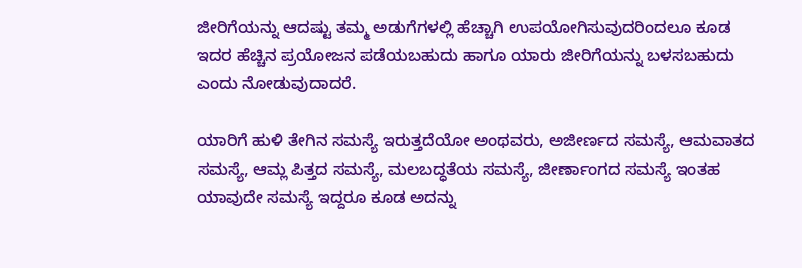ಜೀರಿಗೆಯನ್ನು ಆದಷ್ಟು ತಮ್ಮ ಅಡುಗೆಗಳಲ್ಲಿ ಹೆಚ್ಚಾಗಿ ಉಪಯೋಗಿಸುವುದರಿಂದಲೂ ಕೂಡ ಇದರ ಹೆಚ್ಚಿನ ಪ್ರಯೋಜನ ಪಡೆಯಬಹುದು ಹಾಗೂ ಯಾರು ಜೀರಿಗೆಯನ್ನು ಬಳಸಬಹುದು ಎಂದು ನೋಡುವುದಾದರೆ.

ಯಾರಿಗೆ ಹುಳಿ ತೇಗಿನ ಸಮಸ್ಯೆ ಇರುತ್ತದೆಯೋ ಅಂಥವರು, ಅಜೀರ್ಣದ ಸಮಸ್ಯೆ, ಆಮವಾತದ ಸಮಸ್ಯೆ, ಆಮ್ಲ ಪಿತ್ತದ ಸಮಸ್ಯೆ, ಮಲಬದ್ಧತೆಯ ಸಮಸ್ಯೆ, ಜೀರ್ಣಾಂಗದ ಸಮಸ್ಯೆ ಇಂತಹ ಯಾವುದೇ ಸಮಸ್ಯೆ ಇದ್ದರೂ ಕೂಡ ಅದನ್ನು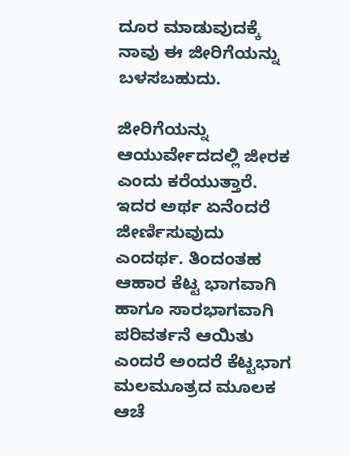ದೂರ ಮಾಡುವುದಕ್ಕೆ ನಾವು ಈ ಜೀರಿಗೆಯನ್ನು ಬಳಸಬಹುದು.

ಜೀರಿಗೆಯನ್ನು ಆಯುರ್ವೇದದಲ್ಲಿ ಜೀರಕ ಎಂದು ಕರೆಯುತ್ತಾರೆ. ಇದರ ಅರ್ಥ ಏನೆಂದರೆ ಜೀರ್ಣಿಸುವುದು ಎಂದರ್ಥ. ತಿಂದಂತಹ ಆಹಾರ ಕೆಟ್ಟ ಭಾಗವಾಗಿ ಹಾಗೂ ಸಾರಭಾಗವಾಗಿ ಪರಿವರ್ತನೆ ಆಯಿತು ಎಂದರೆ ಅಂದರೆ ಕೆಟ್ಟಭಾಗ ಮಲಮೂತ್ರದ ಮೂಲಕ ಆಚೆ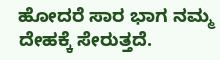ಹೋದರೆ ಸಾರ ಭಾಗ ನಮ್ಮ ದೇಹಕ್ಕೆ ಸೇರುತ್ತದೆ.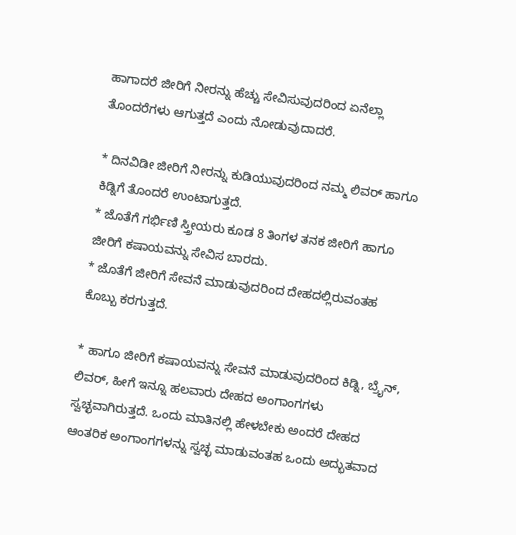ಹಾಗಾದರೆ ಜೀರಿಗೆ ನೀರನ್ನು ಹೆಚ್ಚು ಸೇವಿಸುವುದರಿಂದ ಏನೆಲ್ಲಾ ತೊಂದರೆಗಳು ಆಗುತ್ತದೆ ಎಂದು ನೋಡುವುದಾದರೆ.

* ದಿನವಿಡೀ ಜೀರಿಗೆ ನೀರನ್ನು ಕುಡಿಯುವುದರಿಂದ ನಮ್ಮ ಲಿವರ್ ಹಾಗೂ ಕಿಡ್ನಿಗೆ ತೊಂದರೆ ಉಂಟಾಗುತ್ತದೆ.
* ಜೊತೆಗೆ ಗರ್ಭಿಣಿ ಸ್ತ್ರೀಯರು ಕೂಡ 8 ತಿಂಗಳ ತನಕ ಜೀರಿಗೆ ಹಾಗೂ ಜೀರಿಗೆ ಕಷಾಯವನ್ನು ಸೇವಿಸ ಬಾರದು.
* ಜೊತೆಗೆ ಜೀರಿಗೆ ಸೇವನೆ ಮಾಡುವುದರಿಂದ ದೇಹದಲ್ಲಿರುವಂತಹ ಕೊಬ್ಬು ಕರಗುತ್ತದೆ.

* ಹಾಗೂ ಜೀರಿಗೆ ಕಷಾಯವನ್ನು ಸೇವನೆ ಮಾಡುವುದರಿಂದ ಕಿಡ್ನಿ, ಬ್ರೈನ್, ಲಿವರ್, ಹೀಗೆ ಇನ್ನೂ ಹಲವಾರು ದೇಹದ ಅಂಗಾಂಗಗಳು ಸ್ವಚ್ಛವಾಗಿರುತ್ತದೆ. ಒಂದು ಮಾತಿನಲ್ಲಿ ಹೇಳಬೇಕು ಅಂದರೆ ದೇಹದ ಆಂತರಿಕ ಅಂಗಾಂಗಗಳನ್ನು ಸ್ವಚ್ಛ ಮಾಡುವಂತಹ ಒಂದು ಅದ್ಭುತವಾದ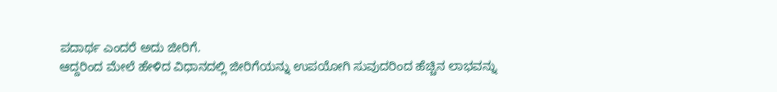ಪದಾರ್ಥ ಎಂದರೆ ಅದು ಜೀರಿಗೆ.
ಆದ್ದರಿಂದ ಮೇಲೆ ಹೇಳಿದ ವಿಧಾನದಲ್ಲಿ ಜೀರಿಗೆಯನ್ನು ಉಪಯೋಗಿ ಸುವುದರಿಂದ ಹೆಚ್ಚಿನ ಲಾಭವನ್ನು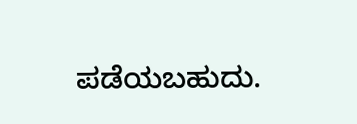ಪಡೆಯಬಹುದು.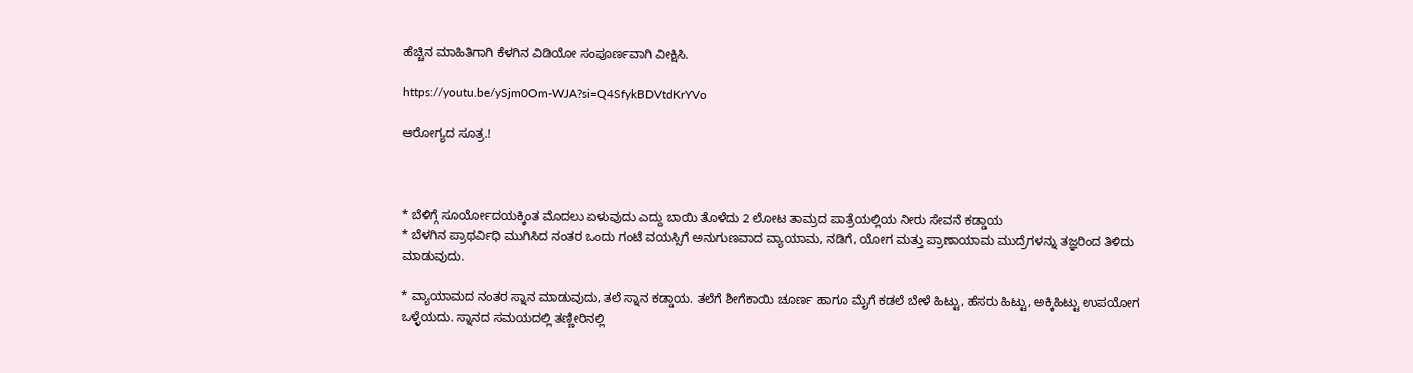ಹೆಚ್ಚಿನ ಮಾಹಿತಿಗಾಗಿ ಕೆಳಗಿನ ವಿಡಿಯೋ ಸಂಪೂರ್ಣವಾಗಿ ವೀಕ್ಷಿಸಿ.

https://youtu.be/ySjm0Om-WJA?si=Q4SfykBDVtdKrYVo

ಆರೋಗ್ಯದ ಸೂತ್ರ.!



* ಬೆಳಿಗ್ಗೆ ಸೂರ್ಯೋದಯಕ್ಕಿಂತ ಮೊದಲು ಏಳುವುದು ಎದ್ದು ಬಾಯಿ ತೊಳೆದು 2 ಲೋಟ ತಾಮ್ರದ ಪಾತ್ರೆಯಲ್ಲಿಯ ನೀರು ಸೇವನೆ ಕಡ್ಡಾಯ
* ಬೆಳಗಿನ ಪ್ರಾಥರ್ವಿಧಿ ಮುಗಿಸಿದ ನಂತರ ಒಂದು ಗಂಟೆ ವಯಸ್ಸಿಗೆ ಅನುಗುಣವಾದ ವ್ಯಾಯಾಮ, ನಡಿಗೆ, ಯೋಗ ಮತ್ತು ಪ್ರಾಣಾಯಾಮ ಮುದ್ರೆಗಳನ್ನು ತಜ್ಞರಿಂದ ತಿಳಿದು ಮಾಡುವುದು.

* ವ್ಯಾಯಾಮದ ನಂತರ ಸ್ನಾನ ಮಾಡುವುದು, ತಲೆ ಸ್ನಾನ ಕಡ್ಡಾಯ. ತಲೆಗೆ ಶೀಗೆಕಾಯಿ ಚೂರ್ಣ ಹಾಗೂ ಮೈಗೆ ಕಡಲೆ ಬೇಳೆ ಹಿಟ್ಟು, ಹೆಸರು ಹಿಟ್ಟು, ಅಕ್ಕಿಹಿಟ್ಟು ಉಪಯೋಗ ಒಳ್ಳೆಯದು. ಸ್ನಾನದ ಸಮಯದಲ್ಲಿ ತಣ್ಣೀರಿನಲ್ಲಿ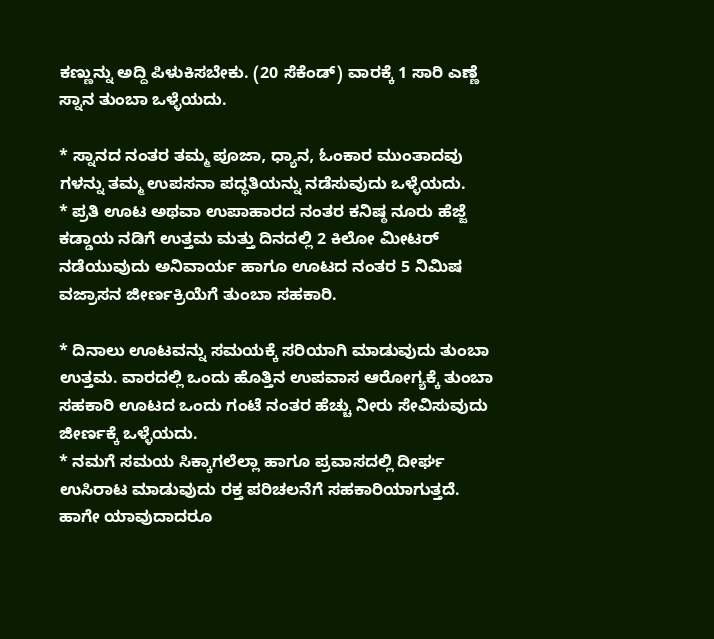ಕಣ್ಣುನ್ನು ಅದ್ದಿ ಪಿಳುಕಿಸಬೇಕು. (20 ಸೆಕೆಂಡ್) ವಾರಕ್ಕೆ 1 ಸಾರಿ ಎಣ್ಣೆ ಸ್ನಾನ ತುಂಬಾ ಒಳ್ಳೆಯದು.

* ಸ್ನಾನದ ನಂತರ ತಮ್ಮ ಪೂಜಾ, ಧ್ಯಾನ, ಓಂಕಾರ ಮುಂತಾದವು ಗಳನ್ನು ತಮ್ಮ ಉಪಸನಾ ಪದ್ಧತಿಯನ್ನು ನಡೆಸುವುದು ಒಳ್ಳೆಯದು.
* ಪ್ರತಿ ಊಟ ಅಥವಾ ಉಪಾಹಾರದ ನಂತರ ಕನಿಷ್ಠ ನೂರು ಹೆಜ್ಜೆ ಕಡ್ಡಾಯ ನಡಿಗೆ ಉತ್ತಮ ಮತ್ತು ದಿನದಲ್ಲಿ 2 ಕಿಲೋ ಮೀಟರ್ ನಡೆಯುವುದು ಅನಿವಾರ್ಯ ಹಾಗೂ ಊಟದ ನಂತರ 5 ನಿಮಿಷ ವಜ್ರಾಸನ ಜೀರ್ಣಕ್ರಿಯೆಗೆ ತುಂಬಾ ಸಹಕಾರಿ.

* ದಿನಾಲು ಊಟವನ್ನು ಸಮಯಕ್ಕೆ ಸರಿಯಾಗಿ ಮಾಡುವುದು ತುಂಬಾ ಉತ್ತಮ. ವಾರದಲ್ಲಿ ಒಂದು ಹೊತ್ತಿನ ಉಪವಾಸ ಆರೋಗ್ಯಕ್ಕೆ ತುಂಬಾ ಸಹಕಾರಿ ಊಟದ ಒಂದು ಗಂಟೆ ನಂತರ ಹೆಚ್ಚು ನೀರು ಸೇವಿಸುವುದು ಜೀರ್ಣಕ್ಕೆ ಒಳ್ಳೆಯದು.
* ನಮಗೆ ಸಮಯ ಸಿಕ್ಕಾಗಲೆಲ್ಲಾ ಹಾಗೂ ಪ್ರವಾಸದಲ್ಲಿ ದೀರ್ಘ ಉಸಿರಾಟ ಮಾಡುವುದು ರಕ್ತ ಪರಿಚಲನೆಗೆ ಸಹಕಾರಿಯಾಗುತ್ತದೆ. ಹಾಗೇ ಯಾವುದಾದರೂ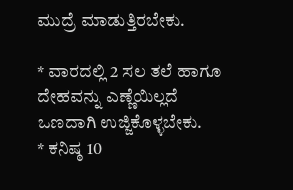ಮುದ್ರೆ ಮಾಡುತ್ತಿರಬೇಕು.

* ವಾರದಲ್ಲಿ 2 ಸಲ ತಲೆ ಹಾಗೂ ದೇಹವನ್ನು ಎಣ್ಣೆಯಿಲ್ಲದೆ ಒಣದಾಗಿ ಉಜ್ಜಿಕೊಳ್ಳಬೇಕು.
* ಕನಿಷ್ಠ 10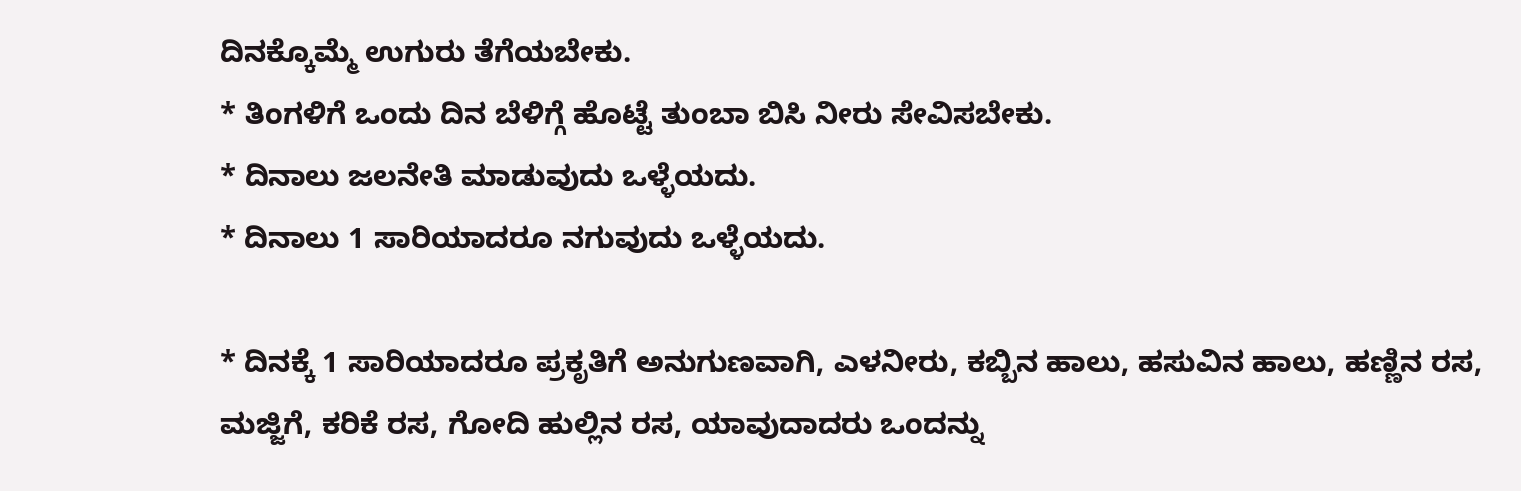ದಿನಕ್ಕೊಮ್ಮೆ ಉಗುರು ತೆಗೆಯಬೇಕು.
* ತಿಂಗಳಿಗೆ ಒಂದು ದಿನ ಬೆಳಿಗ್ಗೆ ಹೊಟ್ಟೆ ತುಂಬಾ ಬಿಸಿ ನೀರು ಸೇವಿಸಬೇಕು.
* ದಿನಾಲು ಜಲನೇತಿ ಮಾಡುವುದು ಒಳ್ಳೆಯದು.
* ದಿನಾಲು 1 ಸಾರಿಯಾದರೂ ನಗುವುದು ಒಳ್ಳೆಯದು.

* ದಿನಕ್ಕೆ 1 ಸಾರಿಯಾದರೂ ಪ್ರಕೃತಿಗೆ ಅನುಗುಣವಾಗಿ, ಎಳನೀರು, ಕಬ್ಬಿನ ಹಾಲು, ಹಸುವಿನ ಹಾಲು, ಹಣ್ಣಿನ ರಸ, ಮಜ್ಜಿಗೆ, ಕರಿಕೆ ರಸ, ಗೋದಿ ಹುಲ್ಲಿನ ರಸ, ಯಾವುದಾದರು ಒಂದನ್ನು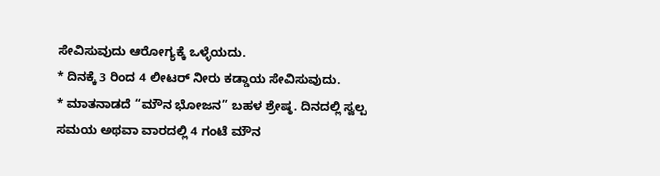ಸೇವಿಸುವುದು ಆರೋಗ್ಯಕ್ಕೆ ಒಳ್ಳೆಯದು.
* ದಿನಕ್ಕೆ 3 ರಿಂದ 4 ಲೀಟರ್ ನೀರು ಕಡ್ಡಾಯ ಸೇವಿಸುವುದು.
* ಮಾತನಾಡದೆ “ಮೌನ ಭೋಜನ” ಬಹಳ ಶ್ರೇಷ್ಠ. ದಿನದಲ್ಲಿ ಸ್ವಲ್ಪ ಸಮಯ ಅಥವಾ ವಾರದಲ್ಲಿ 4 ಗಂಟೆ ಮೌನ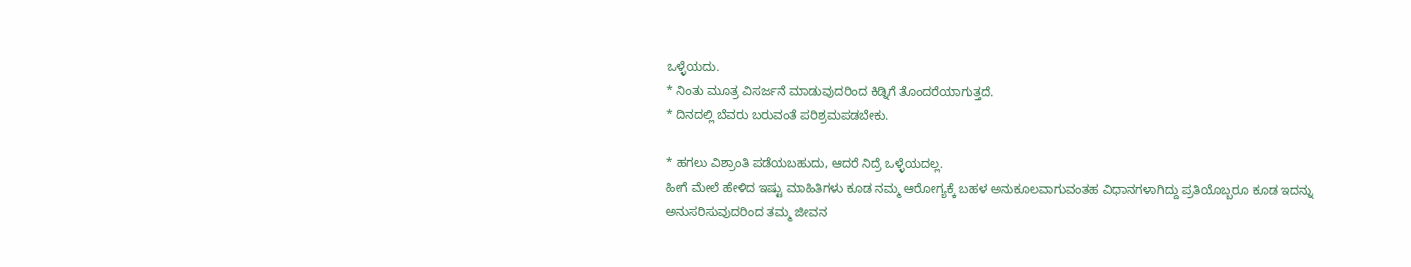ಒಳ್ಳೆಯದು.
* ನಿಂತು ಮೂತ್ರ ವಿಸರ್ಜನೆ ಮಾಡುವುದರಿಂದ ಕಿಡ್ನಿಗೆ ತೊಂದರೆಯಾಗುತ್ತದೆ.
* ದಿನದಲ್ಲಿ ಬೆವರು ಬರುವಂತೆ ಪರಿಶ್ರಮಪಡಬೇಕು.

* ಹಗಲು ವಿಶ್ರಾಂತಿ ಪಡೆಯಬಹುದು, ಆದರೆ ನಿದ್ರೆ ಒಳ್ಳೆಯದಲ್ಲ.
ಹೀಗೆ ಮೇಲೆ ಹೇಳಿದ ಇಷ್ಟು ಮಾಹಿತಿಗಳು ಕೂಡ ನಮ್ಮ ಆರೋಗ್ಯಕ್ಕೆ ಬಹಳ ಅನುಕೂಲವಾಗುವಂತಹ ವಿಧಾನಗಳಾಗಿದ್ದು ಪ್ರತಿಯೊಬ್ಬರೂ ಕೂಡ ಇದನ್ನು ಅನುಸರಿಸುವುದರಿಂದ ತಮ್ಮ ಜೀವನ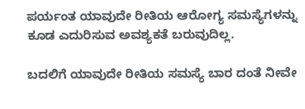ಪರ್ಯಂತ ಯಾವುದೇ ರೀತಿಯ ಆರೋಗ್ಯ ಸಮಸ್ಯೆಗಳನ್ನು ಕೂಡ ಎದುರಿಸುವ ಅವಶ್ಯಕತೆ ಬರುವುದಿಲ್ಲ.

ಬದಲಿಗೆ ಯಾವುದೇ ರೀತಿಯ ಸಮಸ್ಯೆ ಬಾರ ದಂತೆ ನೀವೇ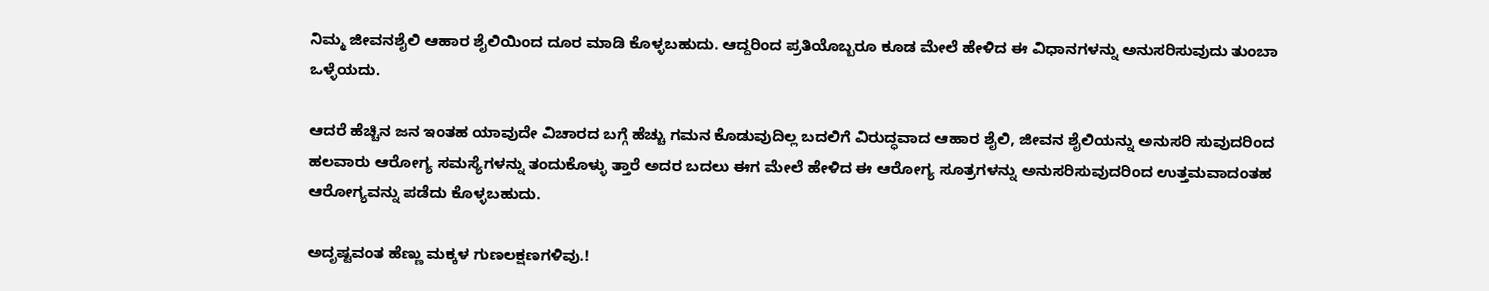ನಿಮ್ಮ ಜೀವನಶೈಲಿ ಆಹಾರ ಶೈಲಿಯಿಂದ ದೂರ ಮಾಡಿ ಕೊಳ್ಳಬಹುದು. ಆದ್ದರಿಂದ ಪ್ರತಿಯೊಬ್ಬರೂ ಕೂಡ ಮೇಲೆ ಹೇಳಿದ ಈ ವಿಧಾನಗಳನ್ನು ಅನುಸರಿಸುವುದು ತುಂಬಾ ಒಳ್ಳೆಯದು.

ಆದರೆ ಹೆಚ್ಚಿನ ಜನ ಇಂತಹ ಯಾವುದೇ ವಿಚಾರದ ಬಗ್ಗೆ ಹೆಚ್ಚು ಗಮನ ಕೊಡುವುದಿಲ್ಲ ಬದಲಿಗೆ ವಿರುದ್ಧವಾದ ಆಹಾರ ಶೈಲಿ, ಜೀವನ ಶೈಲಿಯನ್ನು ಅನುಸರಿ ಸುವುದರಿಂದ ಹಲವಾರು ಆರೋಗ್ಯ ಸಮಸ್ಯೆಗಳನ್ನು ತಂದುಕೊಳ್ಳು ತ್ತಾರೆ ಅದರ ಬದಲು ಈಗ ಮೇಲೆ ಹೇಳಿದ ಈ ಆರೋಗ್ಯ ಸೂತ್ರಗಳನ್ನು ಅನುಸರಿಸುವುದರಿಂದ ಉತ್ತಮವಾದಂತಹ ಆರೋಗ್ಯವನ್ನು ಪಡೆದು ಕೊಳ್ಳಬಹುದು.

ಅದೃಷ್ಟವಂತ ಹೆಣ್ಣು ಮಕ್ಕಳ ಗುಣಲಕ್ಷಣಗಳಿವು.!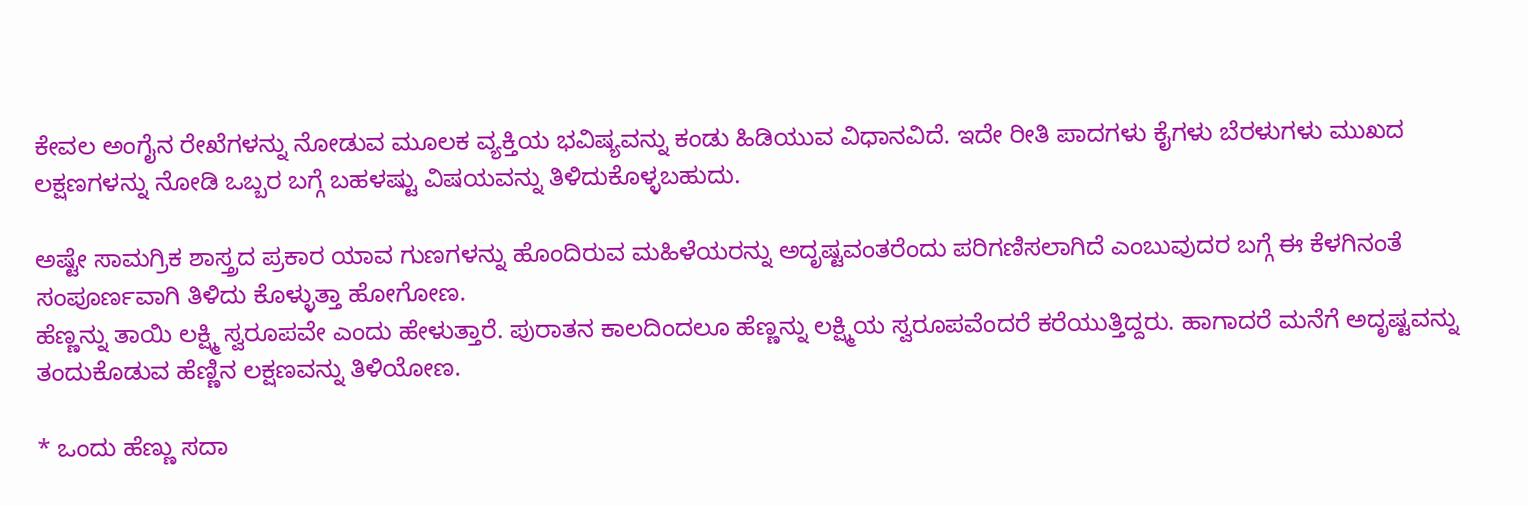ಕೇವಲ ಅಂಗೈನ ರೇಖೆಗಳನ್ನು ನೋಡುವ ಮೂಲಕ ವ್ಯಕ್ತಿಯ ಭವಿಷ್ಯವನ್ನು ಕಂಡು ಹಿಡಿಯುವ ವಿಧಾನವಿದೆ. ಇದೇ ರೀತಿ ಪಾದಗಳು ಕೈಗಳು ಬೆರಳುಗಳು ಮುಖದ ಲಕ್ಷಣಗಳನ್ನು ನೋಡಿ ಒಬ್ಬರ ಬಗ್ಗೆ ಬಹಳಷ್ಟು ವಿಷಯವನ್ನು ತಿಳಿದುಕೊಳ್ಳಬಹುದು.

ಅಷ್ಟೇ ಸಾಮಗ್ರಿಕ ಶಾಸ್ತ್ರದ ಪ್ರಕಾರ ಯಾವ ಗುಣಗಳನ್ನು ಹೊಂದಿರುವ ಮಹಿಳೆಯರನ್ನು ಅದೃಷ್ಟವಂತರೆಂದು ಪರಿಗಣಿಸಲಾಗಿದೆ ಎಂಬುವುದರ ಬಗ್ಗೆ ಈ ಕೆಳಗಿನಂತೆ ಸಂಪೂರ್ಣವಾಗಿ ತಿಳಿದು ಕೊಳ್ಳುತ್ತಾ ಹೋಗೋಣ.
ಹೆಣ್ಣನ್ನು ತಾಯಿ ಲಕ್ಷ್ಮಿ ಸ್ವರೂಪವೇ ಎಂದು ಹೇಳುತ್ತಾರೆ. ಪುರಾತನ ಕಾಲದಿಂದಲೂ ಹೆಣ್ಣನ್ನು ಲಕ್ಷ್ಮಿಯ ಸ್ವರೂಪವೆಂದರೆ ಕರೆಯುತ್ತಿದ್ದರು. ಹಾಗಾದರೆ ಮನೆಗೆ ಅದೃಷ್ಟವನ್ನು ತಂದುಕೊಡುವ ಹೆಣ್ಣಿನ ಲಕ್ಷಣವನ್ನು ತಿಳಿಯೋಣ.

* ಒಂದು ಹೆಣ್ಣು ಸದಾ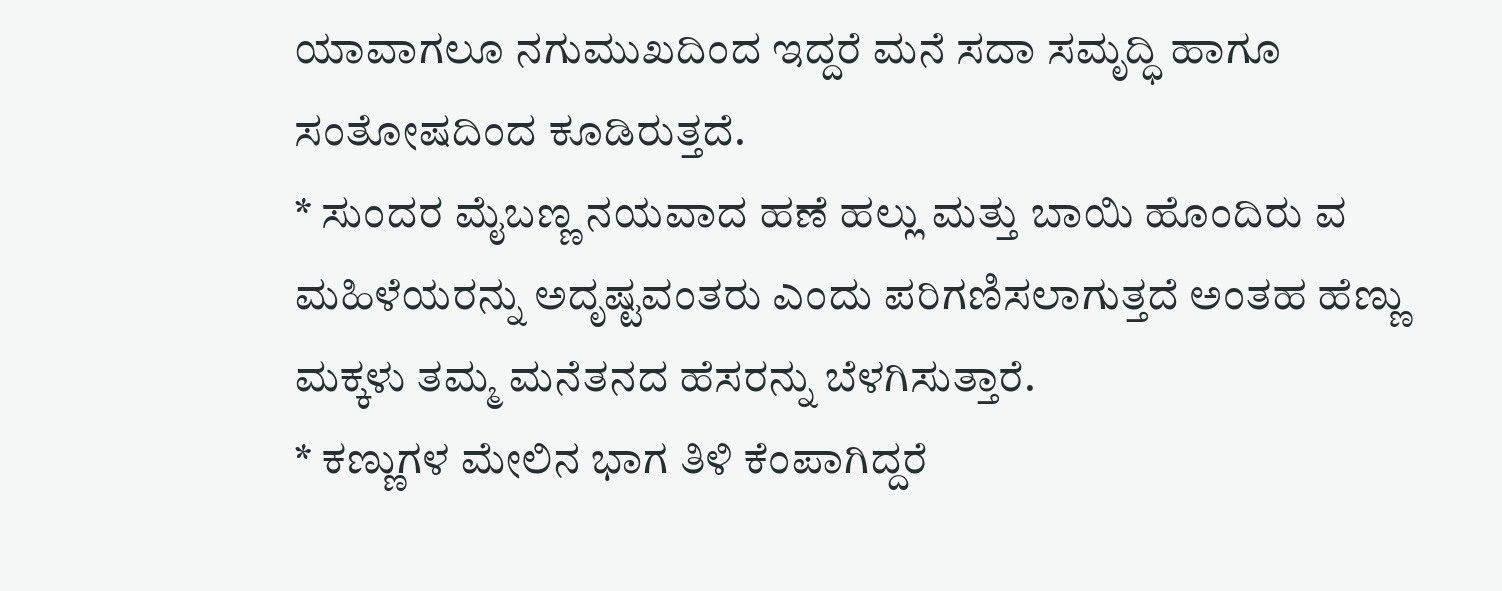ಯಾವಾಗಲೂ ನಗುಮುಖದಿಂದ ಇದ್ದರೆ ಮನೆ ಸದಾ ಸಮೃದ್ಧಿ ಹಾಗೂ ಸಂತೋಷದಿಂದ ಕೂಡಿರುತ್ತದೆ.
* ಸುಂದರ ಮೈಬಣ್ಣ ನಯವಾದ ಹಣೆ ಹಲ್ಲು ಮತ್ತು ಬಾಯಿ ಹೊಂದಿರು ವ ಮಹಿಳೆಯರನ್ನು ಅದೃಷ್ಟವಂತರು ಎಂದು ಪರಿಗಣಿಸಲಾಗುತ್ತದೆ ಅಂತಹ ಹೆಣ್ಣು ಮಕ್ಕಳು ತಮ್ಮ ಮನೆತನದ ಹೆಸರನ್ನು ಬೆಳಗಿಸುತ್ತಾರೆ.
* ಕಣ್ಣುಗಳ ಮೇಲಿನ ಭಾಗ ತಿಳಿ ಕೆಂಪಾಗಿದ್ದರೆ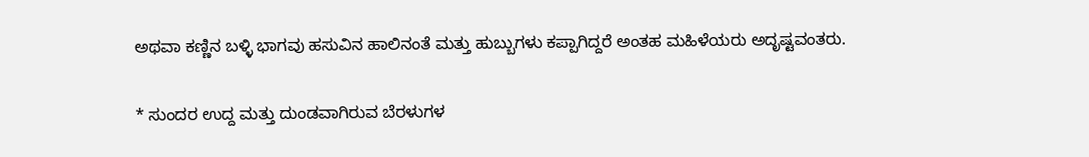ಅಥವಾ ಕಣ್ಣಿನ ಬಳ್ಳಿ ಭಾಗವು ಹಸುವಿನ ಹಾಲಿನಂತೆ ಮತ್ತು ಹುಬ್ಬುಗಳು ಕಪ್ಪಾಗಿದ್ದರೆ ಅಂತಹ ಮಹಿಳೆಯರು ಅದೃಷ್ಟವಂತರು.

* ಸುಂದರ ಉದ್ದ ಮತ್ತು ದುಂಡವಾಗಿರುವ ಬೆರಳುಗಳ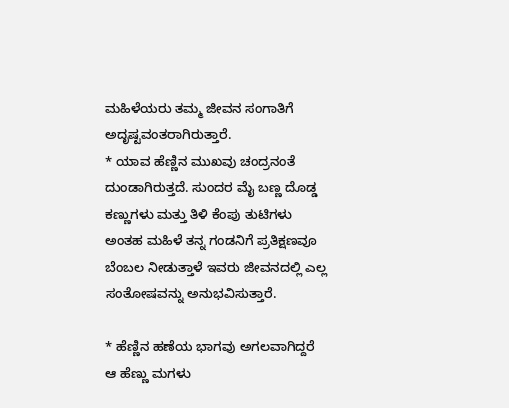ಮಹಿಳೆಯರು ತಮ್ಮ ಜೀವನ ಸಂಗಾತಿಗೆ ಅದೃಷ್ಟವಂತರಾಗಿರುತ್ತಾರೆ.
* ಯಾವ ಹೆಣ್ಣಿನ ಮುಖವು ಚಂದ್ರನಂತೆ ದುಂಡಾಗಿರುತ್ತದೆ. ಸುಂದರ ಮೈ ಬಣ್ಣ ದೊಡ್ಡ ಕಣ್ಣುಗಳು ಮತ್ತು ತಿಳಿ ಕೆಂಪು ತುಟಿಗಳು ಅಂತಹ ಮಹಿಳೆ ತನ್ನ ಗಂಡನಿಗೆ ಪ್ರತಿಕ್ಷಣವೂ ಬೆಂಬಲ ನೀಡುತ್ತಾಳೆ ಇವರು ಜೀವನದಲ್ಲಿ ಎಲ್ಲ ಸಂತೋಷವನ್ನು ಅನುಭವಿಸುತ್ತಾರೆ.

* ಹೆಣ್ಣಿನ ಹಣೆಯ ಭಾಗವು ಅಗಲವಾಗಿದ್ದರೆ ಆ ಹೆಣ್ಣು ಮಗಳು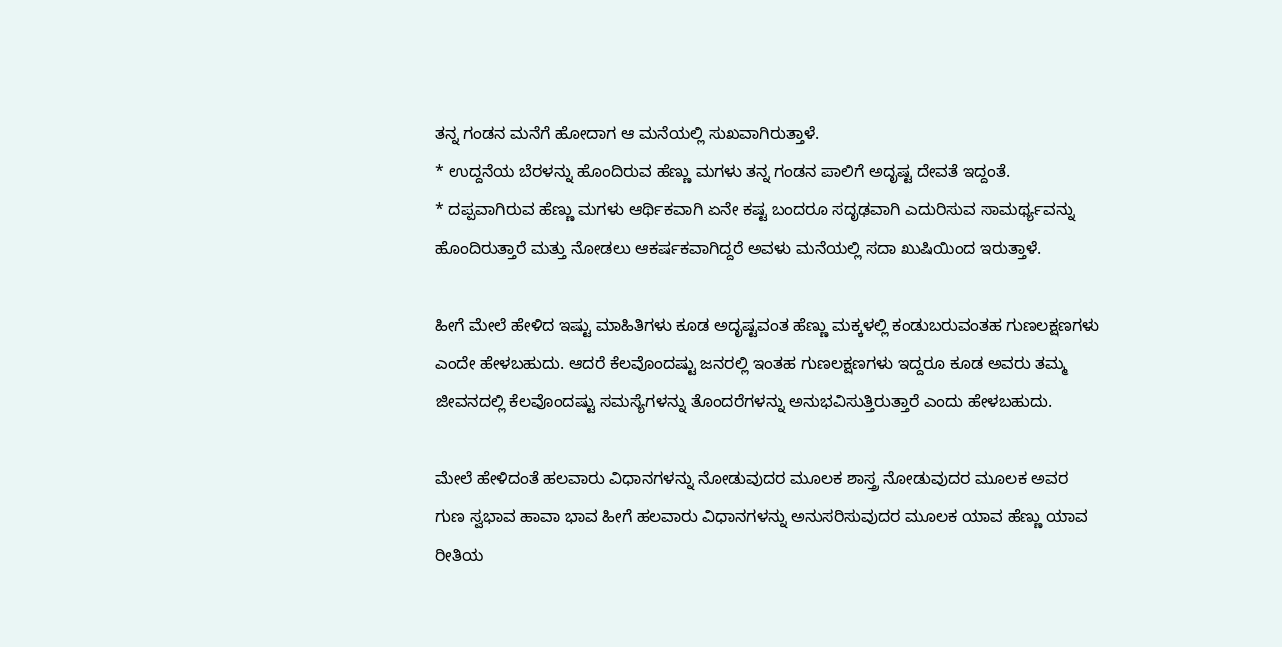ತನ್ನ ಗಂಡನ ಮನೆಗೆ ಹೋದಾಗ ಆ ಮನೆಯಲ್ಲಿ ಸುಖವಾಗಿರುತ್ತಾಳೆ.
* ಉದ್ದನೆಯ ಬೆರಳನ್ನು ಹೊಂದಿರುವ ಹೆಣ್ಣು ಮಗಳು ತನ್ನ ಗಂಡನ ಪಾಲಿಗೆ ಅದೃಷ್ಟ ದೇವತೆ ಇದ್ದಂತೆ.
* ದಪ್ಪವಾಗಿರುವ ಹೆಣ್ಣು ಮಗಳು ಆರ್ಥಿಕವಾಗಿ ಏನೇ ಕಷ್ಟ ಬಂದರೂ ಸದೃಢವಾಗಿ ಎದುರಿಸುವ ಸಾಮರ್ಥ್ಯವನ್ನು ಹೊಂದಿರುತ್ತಾರೆ ಮತ್ತು ನೋಡಲು ಆಕರ್ಷಕವಾಗಿದ್ದರೆ ಅವಳು ಮನೆಯಲ್ಲಿ ಸದಾ ಖುಷಿಯಿಂದ ಇರುತ್ತಾಳೆ.

ಹೀಗೆ ಮೇಲೆ ಹೇಳಿದ ಇಷ್ಟು ಮಾಹಿತಿಗಳು ಕೂಡ ಅದೃಷ್ಟವಂತ ಹೆಣ್ಣು ಮಕ್ಕಳಲ್ಲಿ ಕಂಡುಬರುವಂತಹ ಗುಣಲಕ್ಷಣಗಳು ಎಂದೇ ಹೇಳಬಹುದು. ಆದರೆ ಕೆಲವೊಂದಷ್ಟು ಜನರಲ್ಲಿ ಇಂತಹ ಗುಣಲಕ್ಷಣಗಳು ಇದ್ದರೂ ಕೂಡ ಅವರು ತಮ್ಮ ಜೀವನದಲ್ಲಿ ಕೆಲವೊಂದಷ್ಟು ಸಮಸ್ಯೆಗಳನ್ನು ತೊಂದರೆಗಳನ್ನು ಅನುಭವಿಸುತ್ತಿರುತ್ತಾರೆ ಎಂದು ಹೇಳಬಹುದು.

ಮೇಲೆ ಹೇಳಿದಂತೆ ಹಲವಾರು ವಿಧಾನಗಳನ್ನು ನೋಡುವುದರ ಮೂಲಕ ಶಾಸ್ತ್ರ ನೋಡುವುದರ ಮೂಲಕ ಅವರ ಗುಣ ಸ್ವಭಾವ ಹಾವಾ ಭಾವ ಹೀಗೆ ಹಲವಾರು ವಿಧಾನಗಳನ್ನು ಅನುಸರಿಸುವುದರ ಮೂಲಕ ಯಾವ ಹೆಣ್ಣು ಯಾವ ರೀತಿಯ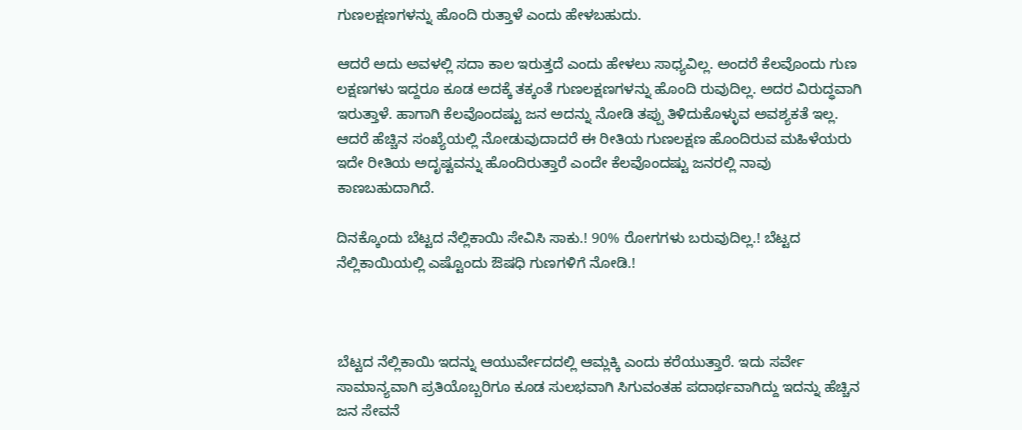ಗುಣಲಕ್ಷಣಗಳನ್ನು ಹೊಂದಿ ರುತ್ತಾಳೆ ಎಂದು ಹೇಳಬಹುದು.

ಆದರೆ ಅದು ಅವಳಲ್ಲಿ ಸದಾ ಕಾಲ ಇರುತ್ತದೆ ಎಂದು ಹೇಳಲು ಸಾಧ್ಯವಿಲ್ಲ. ಅಂದರೆ ಕೆಲವೊಂದು ಗುಣ ಲಕ್ಷಣಗಳು ಇದ್ದರೂ ಕೂಡ ಅದಕ್ಕೆ ತಕ್ಕಂತೆ ಗುಣಲಕ್ಷಣಗಳನ್ನು ಹೊಂದಿ ರುವುದಿಲ್ಲ. ಅದರ ವಿರುದ್ಧವಾಗಿ ಇರುತ್ತಾಳೆ. ಹಾಗಾಗಿ ಕೆಲವೊಂದಷ್ಟು ಜನ ಅದನ್ನು ನೋಡಿ ತಪ್ಪು ತಿಳಿದುಕೊಳ್ಳುವ ಅವಶ್ಯಕತೆ ಇಲ್ಲ. ಆದರೆ ಹೆಚ್ಚಿನ ಸಂಖ್ಯೆಯಲ್ಲಿ ನೋಡುವುದಾದರೆ ಈ ರೀತಿಯ ಗುಣಲಕ್ಷಣ ಹೊಂದಿರುವ ಮಹಿಳೆಯರು ಇದೇ ರೀತಿಯ ಅದೃಷ್ಟವನ್ನು ಹೊಂದಿರುತ್ತಾರೆ ಎಂದೇ ಕೆಲವೊಂದಷ್ಟು ಜನರಲ್ಲಿ ನಾವು ಕಾಣಬಹುದಾಗಿದೆ.

ದಿನಕ್ಕೊಂದು ಬೆಟ್ಟದ ನೆಲ್ಲಿಕಾಯಿ ಸೇವಿಸಿ ಸಾಕು.! 90% ರೋಗಗಳು ಬರುವುದಿಲ್ಲ.! ಬೆಟ್ಟದ ನೆಲ್ಲಿಕಾಯಿಯಲ್ಲಿ ಎಷ್ಟೊಂದು ಔಷಧಿ ಗುಣಗಳಿಗೆ ನೋಡಿ.!



ಬೆಟ್ಟದ ನೆಲ್ಲಿಕಾಯಿ ಇದನ್ನು ಆಯುರ್ವೇದದಲ್ಲಿ ಆಮ್ಲಕ್ಕಿ ಎಂದು ಕರೆಯುತ್ತಾರೆ. ಇದು ಸರ್ವೇ ಸಾಮಾನ್ಯವಾಗಿ ಪ್ರತಿಯೊಬ್ಬರಿಗೂ ಕೂಡ ಸುಲಭವಾಗಿ ಸಿಗುವಂತಹ ಪದಾರ್ಥವಾಗಿದ್ದು ಇದನ್ನು ಹೆಚ್ಚಿನ ಜನ ಸೇವನೆ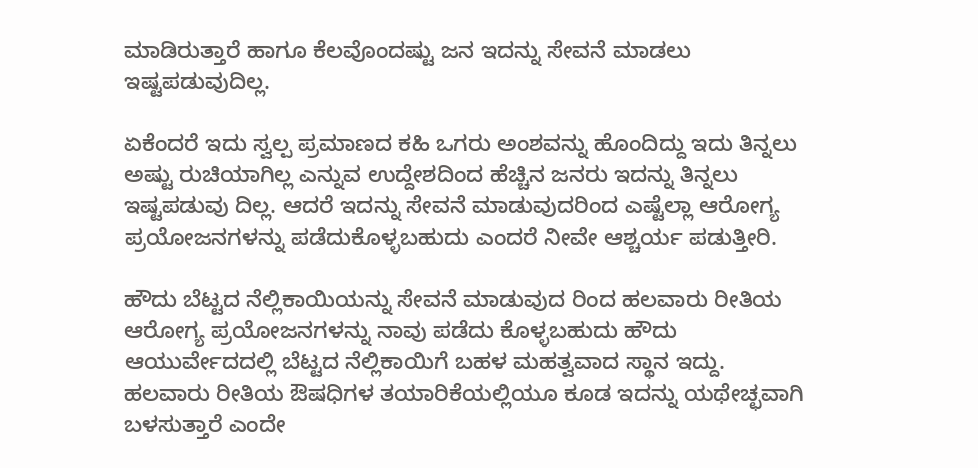ಮಾಡಿರುತ್ತಾರೆ ಹಾಗೂ ಕೆಲವೊಂದಷ್ಟು ಜನ ಇದನ್ನು ಸೇವನೆ ಮಾಡಲು ಇಷ್ಟಪಡುವುದಿಲ್ಲ.

ಏಕೆಂದರೆ ಇದು ಸ್ವಲ್ಪ ಪ್ರಮಾಣದ ಕಹಿ ಒಗರು ಅಂಶವನ್ನು ಹೊಂದಿದ್ದು ಇದು ತಿನ್ನಲು ಅಷ್ಟು ರುಚಿಯಾಗಿಲ್ಲ ಎನ್ನುವ ಉದ್ದೇಶದಿಂದ ಹೆಚ್ಚಿನ ಜನರು ಇದನ್ನು ತಿನ್ನಲು ಇಷ್ಟಪಡುವು ದಿಲ್ಲ. ಆದರೆ ಇದನ್ನು ಸೇವನೆ ಮಾಡುವುದರಿಂದ ಎಷ್ಟೆಲ್ಲಾ ಆರೋಗ್ಯ ಪ್ರಯೋಜನಗಳನ್ನು ಪಡೆದುಕೊಳ್ಳಬಹುದು ಎಂದರೆ ನೀವೇ ಆಶ್ಚರ್ಯ ಪಡುತ್ತೀರಿ.

ಹೌದು ಬೆಟ್ಟದ ನೆಲ್ಲಿಕಾಯಿಯನ್ನು ಸೇವನೆ ಮಾಡುವುದ ರಿಂದ ಹಲವಾರು ರೀತಿಯ ಆರೋಗ್ಯ ಪ್ರಯೋಜನಗಳನ್ನು ನಾವು ಪಡೆದು ಕೊಳ್ಳಬಹುದು ಹೌದು ಆಯುರ್ವೇದದಲ್ಲಿ ಬೆಟ್ಟದ ನೆಲ್ಲಿಕಾಯಿಗೆ ಬಹಳ ಮಹತ್ವವಾದ ಸ್ಥಾನ ಇದ್ದು. ಹಲವಾರು ರೀತಿಯ ಔಷಧಿಗಳ ತಯಾರಿಕೆಯಲ್ಲಿಯೂ ಕೂಡ ಇದನ್ನು ಯಥೇಚ್ಛವಾಗಿ ಬಳಸುತ್ತಾರೆ ಎಂದೇ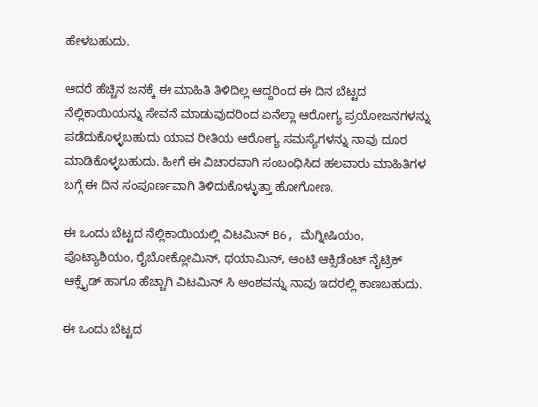ಹೇಳಬಹುದು.

ಆದರೆ ಹೆಚ್ಚಿನ ಜನಕ್ಕೆ ಈ ಮಾಹಿತಿ ತಿಳಿದಿಲ್ಲ ಆದ್ದರಿಂದ ಈ ದಿನ ಬೆಟ್ಟದ ನೆಲ್ಲಿಕಾಯಿಯನ್ನು ಸೇವನೆ ಮಾಡುವುದರಿಂದ ಏನೆಲ್ಲಾ ಆರೋಗ್ಯ ಪ್ರಯೋಜನಗಳನ್ನು ಪಡೆದುಕೊಳ್ಳಬಹುದು ಯಾವ ರೀತಿಯ ಆರೋಗ್ಯ ಸಮಸ್ಯೆಗಳನ್ನು ನಾವು ದೂರ ಮಾಡಿಕೊಳ್ಳಬಹುದು. ಹೀಗೆ ಈ ವಿಚಾರವಾಗಿ ಸಂಬಂಧಿಸಿದ ಹಲವಾರು ಮಾಹಿತಿಗಳ ಬಗ್ಗೆ ಈ ದಿನ ಸಂಪೂರ್ಣವಾಗಿ ತಿಳಿದುಕೊಳ್ಳುತ್ತಾ ಹೋಗೋಣ.

ಈ ಒಂದು ಬೆಟ್ಟದ ನೆಲ್ಲಿಕಾಯಿಯಲ್ಲಿ ವಿಟಮಿನ್ B6, ಮೆಗ್ನೀಷಿಯಂ, ಪೊಟ್ಯಾಶಿಯಂ, ರೈಬೋಕ್ಲೋಮಿನ್, ಥಯಾಮಿನ್, ಆಂಟಿ ಆಕ್ಸಿಡೆಂಟ್ ನೈಟ್ರಿಕ್ ಆಕ್ಸೈಡ್ ಹಾಗೂ ಹೆಚ್ಚಾಗಿ ವಿಟಮಿನ್ ಸಿ ಅಂಶವನ್ನು ನಾವು ಇದರಲ್ಲಿ ಕಾಣಬಹುದು.

ಈ ಒಂದು ಬೆಟ್ಟದ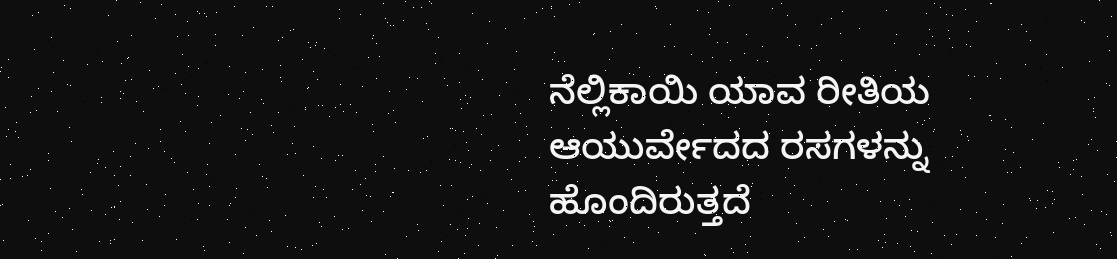ನೆಲ್ಲಿಕಾಯಿ ಯಾವ ರೀತಿಯ ಆಯುರ್ವೇದದ ರಸಗಳನ್ನು ಹೊಂದಿರುತ್ತದೆ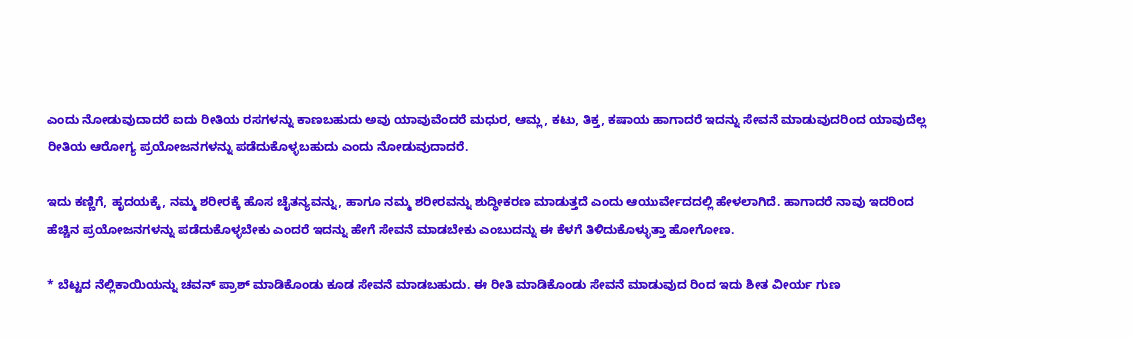ಎಂದು ನೋಡುವುದಾದರೆ ಐದು ರೀತಿಯ ರಸಗಳನ್ನು ಕಾಣಬಹುದು ಅವು ಯಾವುವೆಂದರೆ ಮಧುರ, ಆಮ್ಲ, ಕಟು, ತಿಕ್ತ, ಕಷಾಯ ಹಾಗಾದರೆ ಇದನ್ನು ಸೇವನೆ ಮಾಡುವುದರಿಂದ ಯಾವುದೆಲ್ಲ ರೀತಿಯ ಆರೋಗ್ಯ ಪ್ರಯೋಜನಗಳನ್ನು ಪಡೆದುಕೊಳ್ಳಬಹುದು ಎಂದು ನೋಡುವುದಾದರೆ.

ಇದು ಕಣ್ಣಿಗೆ, ಹೃದಯಕ್ಕೆ, ನಮ್ಮ ಶರೀರಕ್ಕೆ ಹೊಸ ಚೈತನ್ಯವನ್ನು, ಹಾಗೂ ನಮ್ಮ ಶರೀರವನ್ನು ಶುದ್ಧೀಕರಣ ಮಾಡುತ್ತದೆ ಎಂದು ಆಯುರ್ವೇದದಲ್ಲಿ ಹೇಳಲಾಗಿದೆ. ಹಾಗಾದರೆ ನಾವು ಇದರಿಂದ ಹೆಚ್ಚಿನ ಪ್ರಯೋಜನಗಳನ್ನು ಪಡೆದುಕೊಳ್ಳಬೇಕು ಎಂದರೆ ಇದನ್ನು ಹೇಗೆ ಸೇವನೆ ಮಾಡಬೇಕು ಎಂಬುದನ್ನು ಈ ಕೆಳಗೆ ತಿಳಿದುಕೊಳ್ಳುತ್ತಾ ಹೋಗೋಣ.

* ಬೆಟ್ಟದ ನೆಲ್ಲಿಕಾಯಿಯನ್ನು ಚವನ್ ಪ್ರಾಶ್ ಮಾಡಿಕೊಂಡು ಕೂಡ ಸೇವನೆ ಮಾಡಬಹುದು. ಈ ರೀತಿ ಮಾಡಿಕೊಂಡು ಸೇವನೆ ಮಾಡುವುದ ರಿಂದ ಇದು ಶೀತ ವೀರ್ಯ ಗುಣ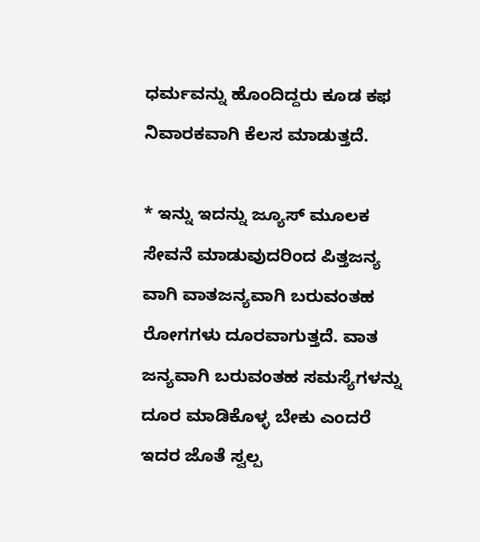ಧರ್ಮವನ್ನು ಹೊಂದಿದ್ದರು ಕೂಡ ಕಫ ನಿವಾರಕವಾಗಿ ಕೆಲಸ ಮಾಡುತ್ತದೆ.

* ಇನ್ನು ಇದನ್ನು ಜ್ಯೂಸ್ ಮೂಲಕ ಸೇವನೆ ಮಾಡುವುದರಿಂದ ಪಿತ್ತಜನ್ಯ ವಾಗಿ ವಾತಜನ್ಯವಾಗಿ ಬರುವಂತಹ ರೋಗಗಳು ದೂರವಾಗುತ್ತದೆ. ವಾತ ಜನ್ಯವಾಗಿ ಬರುವಂತಹ ಸಮಸ್ಯೆಗಳನ್ನು ದೂರ ಮಾಡಿಕೊಳ್ಳ ಬೇಕು ಎಂದರೆ ಇದರ ಜೊತೆ ಸ್ವಲ್ಪ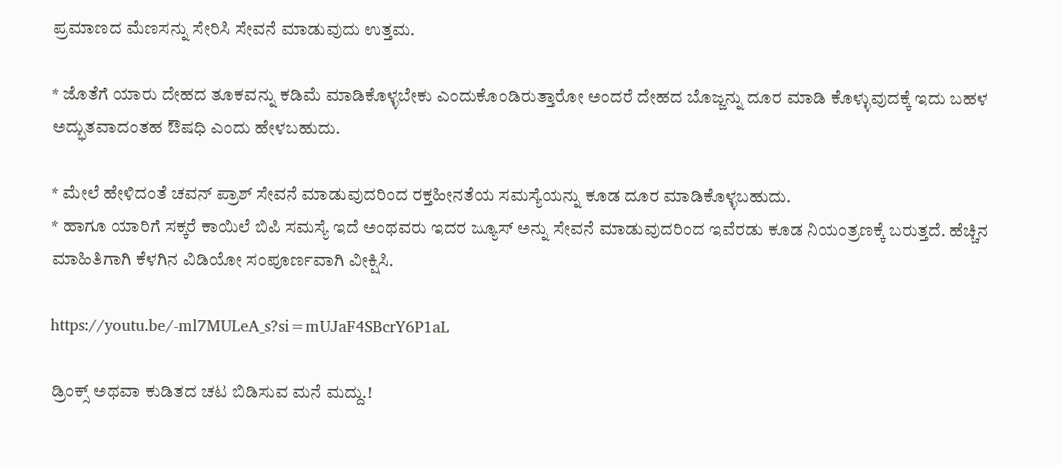ಪ್ರಮಾಣದ ಮೆಣಸನ್ನು ಸೇರಿಸಿ ಸೇವನೆ ಮಾಡುವುದು ಉತ್ತಮ.

* ಜೊತೆಗೆ ಯಾರು ದೇಹದ ತೂಕವನ್ನು ಕಡಿಮೆ ಮಾಡಿಕೊಳ್ಳಬೇಕು ಎಂದುಕೊಂಡಿರುತ್ತಾರೋ ಅಂದರೆ ದೇಹದ ಬೊಜ್ಜನ್ನು ದೂರ ಮಾಡಿ ಕೊಳ್ಳುವುದಕ್ಕೆ ಇದು ಬಹಳ ಅದ್ಭುತವಾದಂತಹ ಔಷಧಿ ಎಂದು ಹೇಳಬಹುದು.

* ಮೇಲೆ ಹೇಳಿದಂತೆ ಚವನ್ ಪ್ರಾಶ್ ಸೇವನೆ ಮಾಡುವುದರಿಂದ ರಕ್ತಹೀನತೆಯ ಸಮಸ್ಯೆಯನ್ನು ಕೂಡ ದೂರ ಮಾಡಿಕೊಳ್ಳಬಹುದು.
* ಹಾಗೂ ಯಾರಿಗೆ ಸಕ್ಕರೆ ಕಾಯಿಲೆ ಬಿಪಿ ಸಮಸ್ಯೆ ಇದೆ ಅಂಥವರು ಇದರ ಜ್ಯೂಸ್ ಅನ್ನು ಸೇವನೆ ಮಾಡುವುದರಿಂದ ಇವೆರಡು ಕೂಡ ನಿಯಂತ್ರಣಕ್ಕೆ ಬರುತ್ತದೆ. ಹೆಚ್ಚಿನ ಮಾಹಿತಿಗಾಗಿ ಕೆಳಗಿನ ವಿಡಿಯೋ ಸಂಪೂರ್ಣವಾಗಿ ವೀಕ್ಷಿಸಿ.

https://youtu.be/-ml7MULeA_s?si=mUJaF4SBcrY6P1aL

ಡ್ರಿಂಕ್ಸ್ ಅಥವಾ ಕುಡಿತದ ಚಟ ಬಿಡಿಸುವ ಮನೆ ಮದ್ದು.!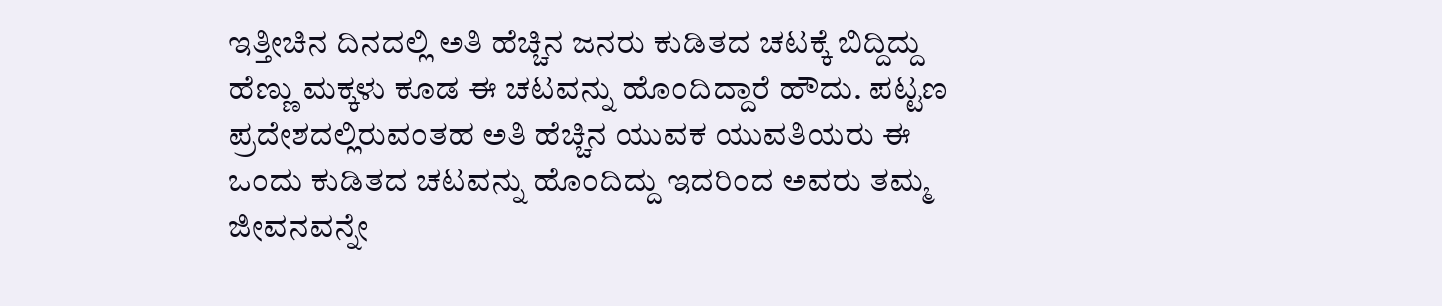ಇತ್ತೀಚಿನ ದಿನದಲ್ಲಿ ಅತಿ ಹೆಚ್ಚಿನ ಜನರು ಕುಡಿತದ ಚಟಕ್ಕೆ ಬಿದ್ದಿದ್ದು ಹೆಣ್ಣು ಮಕ್ಕಳು ಕೂಡ ಈ ಚಟವನ್ನು ಹೊಂದಿದ್ದಾರೆ ಹೌದು. ಪಟ್ಟಣ ಪ್ರದೇಶದಲ್ಲಿರುವಂತಹ ಅತಿ ಹೆಚ್ಚಿನ ಯುವಕ ಯುವತಿಯರು ಈ ಒಂದು ಕುಡಿತದ ಚಟವನ್ನು ಹೊಂದಿದ್ದು ಇದರಿಂದ ಅವರು ತಮ್ಮ ಜೀವನವನ್ನೇ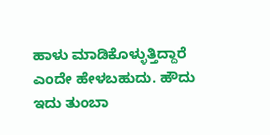ಹಾಳು ಮಾಡಿಕೊಳ್ಳುತ್ತಿದ್ದಾರೆ ಎಂದೇ ಹೇಳಬಹುದು. ಹೌದು ಇದು ತುಂಬಾ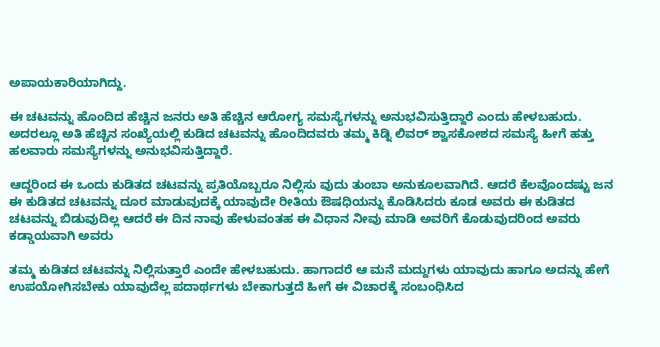ಅಪಾಯಕಾರಿಯಾಗಿದ್ದು.

ಈ ಚಟವನ್ನು ಹೊಂದಿದ ಹೆಚ್ಚಿನ ಜನರು ಅತಿ ಹೆಚ್ಚಿನ ಆರೋಗ್ಯ ಸಮಸ್ಯೆಗಳನ್ನು ಅನುಭವಿಸುತ್ತಿದ್ದಾರೆ ಎಂದು ಹೇಳಬಹುದು. ಅದರಲ್ಲೂ ಅತಿ ಹೆಚ್ಚಿನ ಸಂಖ್ಯೆಯಲ್ಲಿ ಕುಡಿದ ಚಟವನ್ನು ಹೊಂದಿದವರು ತಮ್ಮ ಕಿಡ್ನಿ ಲಿವರ್ ಶ್ವಾಸಕೋಶದ ಸಮಸ್ಯೆ ಹೀಗೆ ಹತ್ತು ಹಲವಾರು ಸಮಸ್ಯೆಗಳನ್ನು ಅನುಭವಿಸುತ್ತಿದ್ದಾರೆ.

ಆದ್ದರಿಂದ ಈ ಒಂದು ಕುಡಿತದ ಚಟವನ್ನು ಪ್ರತಿಯೊಬ್ಬರೂ ನಿಲ್ಲಿಸು ವುದು ತುಂಬಾ ಅನುಕೂಲವಾಗಿದೆ. ಆದರೆ ಕೆಲವೊಂದಷ್ಟು ಜನ ಈ ಕುಡಿತದ ಚಟವನ್ನು ದೂರ ಮಾಡುವುದಕ್ಕೆ ಯಾವುದೇ ರೀತಿಯ ಔಷಧಿಯನ್ನು ಕೊಡಿಸಿದರು ಕೂಡ ಅವರು ಈ ಕುಡಿತದ ಚಟವನ್ನು ಬಿಡುವುದಿಲ್ಲ ಆದರೆ ಈ ದಿನ ನಾವು ಹೇಳುವಂತಹ ಈ ವಿಧಾನ ನೀವು ಮಾಡಿ ಅವರಿಗೆ ಕೊಡುವುದರಿಂದ ಅವರು ಕಡ್ಡಾಯವಾಗಿ ಅವರು

ತಮ್ಮ ಕುಡಿತದ ಚಟವನ್ನು ನಿಲ್ಲಿಸುತ್ತಾರೆ ಎಂದೇ ಹೇಳಬಹುದು. ಹಾಗಾದರೆ ಆ ಮನೆ ಮದ್ದುಗಳು ಯಾವುದು ಹಾಗೂ ಅದನ್ನು ಹೇಗೆ ಉಪಯೋಗಿಸಬೇಕು ಯಾವುದೆಲ್ಲ ಪದಾರ್ಥಗಳು ಬೇಕಾಗುತ್ತದೆ ಹೀಗೆ ಈ ವಿಚಾರಕ್ಕೆ ಸಂಬಂಧಿಸಿದ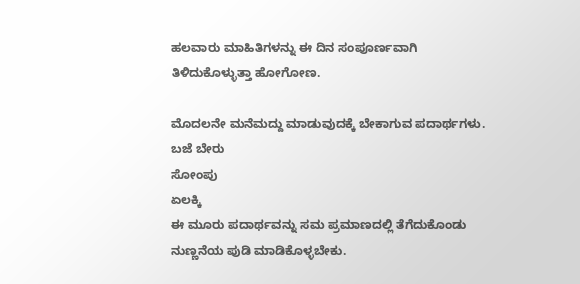ಹಲವಾರು ಮಾಹಿತಿಗಳನ್ನು ಈ ದಿನ ಸಂಪೂರ್ಣವಾಗಿ ತಿಳಿದುಕೊಳ್ಳುತ್ತಾ ಹೋಗೋಣ.

ಮೊದಲನೇ ಮನೆಮದ್ದು ಮಾಡುವುದಕ್ಕೆ ಬೇಕಾಗುವ ಪದಾರ್ಥಗಳು.
ಬಜೆ ಬೇರು
ಸೋಂಪು
ಏಲಕ್ಕಿ
ಈ ಮೂರು ಪದಾರ್ಥವನ್ನು ಸಮ ಪ್ರಮಾಣದಲ್ಲಿ ತೆಗೆದುಕೊಂಡು ನುಣ್ಣನೆಯ ಪುಡಿ ಮಾಡಿಕೊಳ್ಳಬೇಕು.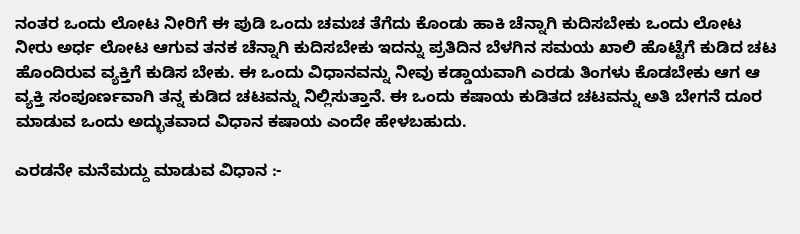ನಂತರ ಒಂದು ಲೋಟ ನೀರಿಗೆ ಈ ಪುಡಿ ಒಂದು ಚಮಚ ತೆಗೆದು ಕೊಂಡು ಹಾಕಿ ಚೆನ್ನಾಗಿ ಕುದಿಸಬೇಕು ಒಂದು ಲೋಟ ನೀರು ಅರ್ಧ ಲೋಟ ಆಗುವ ತನಕ ಚೆನ್ನಾಗಿ ಕುದಿಸಬೇಕು ಇದನ್ನು ಪ್ರತಿದಿನ ಬೆಳಗಿನ ಸಮಯ ಖಾಲಿ ಹೊಟ್ಟೆಗೆ ಕುಡಿದ ಚಟ ಹೊಂದಿರುವ ವ್ಯಕ್ತಿಗೆ ಕುಡಿಸ ಬೇಕು. ಈ ಒಂದು ವಿಧಾನವನ್ನು ನೀವು ಕಡ್ಡಾಯವಾಗಿ ಎರಡು ತಿಂಗಳು ಕೊಡಬೇಕು ಆಗ ಆ ವ್ಯಕ್ತಿ ಸಂಪೂರ್ಣವಾಗಿ ತನ್ನ ಕುಡಿದ ಚಟವನ್ನು ನಿಲ್ಲಿಸುತ್ತಾನೆ. ಈ ಒಂದು ಕಷಾಯ ಕುಡಿತದ ಚಟವನ್ನು ಅತಿ ಬೇಗನೆ ದೂರ ಮಾಡುವ ಒಂದು ಅದ್ಭುತವಾದ ವಿಧಾನ ಕಷಾಯ ಎಂದೇ ಹೇಳಬಹುದು.

ಎರಡನೇ ಮನೆಮದ್ದು ಮಾಡುವ ವಿಧಾನ :-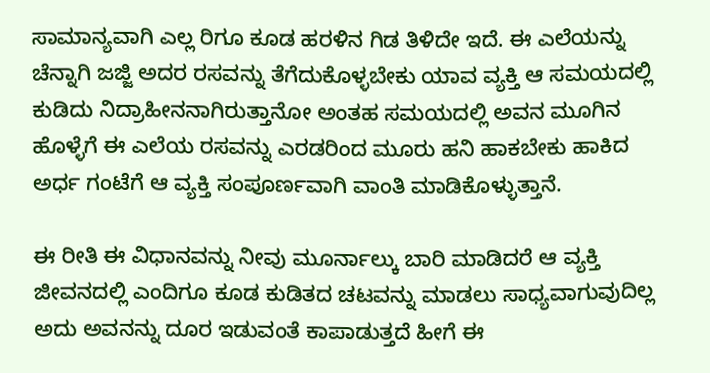ಸಾಮಾನ್ಯವಾಗಿ ಎಲ್ಲ ರಿಗೂ ಕೂಡ ಹರಳಿನ ಗಿಡ ತಿಳಿದೇ ಇದೆ. ಈ ಎಲೆಯನ್ನು ಚೆನ್ನಾಗಿ ಜಜ್ಜಿ ಅದರ ರಸವನ್ನು ತೆಗೆದುಕೊಳ್ಳಬೇಕು ಯಾವ ವ್ಯಕ್ತಿ ಆ ಸಮಯದಲ್ಲಿ ಕುಡಿದು ನಿದ್ರಾಹೀನನಾಗಿರುತ್ತಾನೋ ಅಂತಹ ಸಮಯದಲ್ಲಿ ಅವನ ಮೂಗಿನ ಹೊಳ್ಳೆಗೆ ಈ ಎಲೆಯ ರಸವನ್ನು ಎರಡರಿಂದ ಮೂರು ಹನಿ ಹಾಕಬೇಕು ಹಾಕಿದ ಅರ್ಧ ಗಂಟೆಗೆ ಆ ವ್ಯಕ್ತಿ ಸಂಪೂರ್ಣವಾಗಿ ವಾಂತಿ ಮಾಡಿಕೊಳ್ಳುತ್ತಾನೆ.

ಈ ರೀತಿ ಈ ವಿಧಾನವನ್ನು ನೀವು ಮೂರ್ನಾಲ್ಕು ಬಾರಿ ಮಾಡಿದರೆ ಆ ವ್ಯಕ್ತಿ ಜೀವನದಲ್ಲಿ ಎಂದಿಗೂ ಕೂಡ ಕುಡಿತದ ಚಟವನ್ನು ಮಾಡಲು ಸಾಧ್ಯವಾಗುವುದಿಲ್ಲ ಅದು ಅವನನ್ನು ದೂರ ಇಡುವಂತೆ ಕಾಪಾಡುತ್ತದೆ ಹೀಗೆ ಈ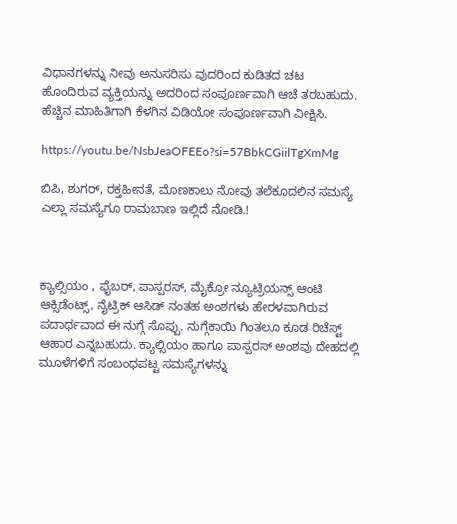ವಿಧಾನಗಳನ್ನು ನೀವು ಅನುಸರಿಸು ವುದರಿಂದ ಕುಡಿತದ ಚಟ ಹೊಂದಿರುವ ವ್ಯಕ್ತಿಯನ್ನು ಅದರಿಂದ ಸಂಪೂರ್ಣವಾಗಿ ಆಚೆ ತರಬಹುದು. ಹೆಚ್ಚಿನ ಮಾಹಿತಿಗಾಗಿ ಕೆಳಗಿನ ವಿಡಿಯೋ ಸಂಪೂರ್ಣವಾಗಿ ವೀಕ್ಷಿಸಿ.

https://youtu.be/NsbJeaOFEEo?si=57BbkCGiilTgXmMg

ಬಿಪಿ, ಶುಗರ್, ರಕ್ತಹೀನತೆ, ಮೊಣಕಾಲು ನೋವು ತಲೆಕೂದಲಿನ ಸಮಸ್ಯೆ ಎಲ್ಲಾ ಸಮಸ್ಯೆಗೂ ರಾಮಬಾಣ ಇಲ್ಲಿದೆ ನೋಡಿ.!



ಕ್ಯಾಲ್ಸಿಯಂ ‌, ಫೈಬರ್, ಪಾಸ್ಪರಸ್, ಮೈಕ್ರೋ ನ್ಯೂಟ್ರಿಯನ್ಸ್ ಆಂಟಿ ಆಕ್ಸಿಡೆಂಟ್ಸ್, ನೈಟ್ರಿಕ್ ಆಸಿಡ್ ನಂತಹ ಅಂಶಗಳು ಹೇರಳವಾಗಿರುವ ಪದಾರ್ಥವಾದ ಈ ನುಗ್ಗೆ ಸೊಪ್ಪು. ನುಗ್ಗೆಕಾಯಿ ಗಿಂತಲೂ ಕೂಡ ರಿಚೆಸ್ಟ್ ಆಹಾರ ಎನ್ನಬಹುದು. ಕ್ಯಾಲ್ಸಿಯಂ ಹಾಗೂ ಪಾಸ್ಪರಸ್ ಅಂಶವು ದೇಹದಲ್ಲಿ ಮೂಳೆಗಳಿಗೆ ಸಂಬಂಧಪಟ್ಟ ಸಮಸ್ಯೆಗಳನ್ನು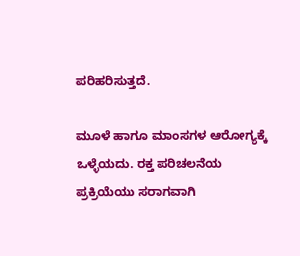ಪರಿಹರಿಸುತ್ತದೆ.

ಮೂಳೆ ಹಾಗೂ ಮಾಂಸಗಳ ಆರೋಗ್ಯಕ್ಕೆ ಒಳ್ಳೆಯದು. ರಕ್ತ ಪರಿಚಲನೆಯ ಪ್ರಕ್ರಿಯೆಯು ಸರಾಗವಾಗಿ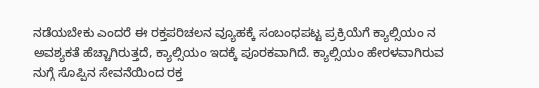ನಡೆಯಬೇಕು ಎಂದರೆ ಈ ರಕ್ತಪರಿಚಲನ ವ್ಯೂಹಕ್ಕೆ ಸಂಬಂಧಪಟ್ಟ ಪ್ರಕ್ರಿಯೆಗೆ ಕ್ಯಾಲ್ಸಿಯಂ ನ ಅವಶ್ಯಕತೆ ಹೆಚ್ಚಾಗಿರುತ್ತದೆ, ಕ್ಯಾಲ್ಸಿಯಂ ಇದಕ್ಕೆ ಪೂರಕವಾಗಿದೆ. ಕ್ಯಾಲ್ಸಿಯಂ ಹೇರಳವಾಗಿರುವ ನುಗ್ಗೆ ಸೊಪ್ಪಿನ ಸೇವನೆಯಿಂದ ರಕ್ತ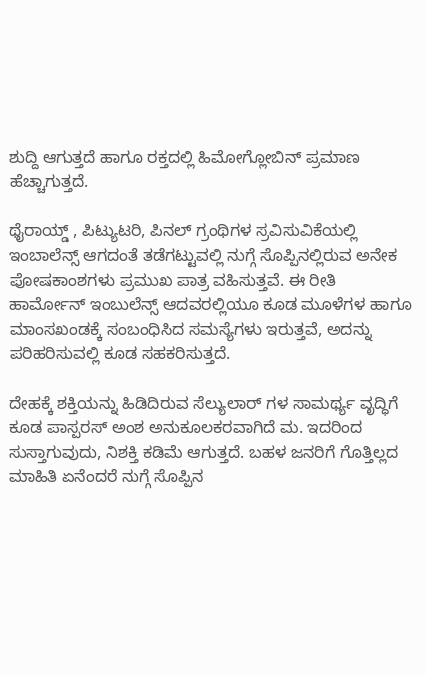ಶುದ್ದಿ ಆಗುತ್ತದೆ ಹಾಗೂ ರಕ್ತದಲ್ಲಿ ಹಿಮೋಗ್ಲೋಬಿನ್ ಪ್ರಮಾಣ ಹೆಚ್ಚಾಗುತ್ತದೆ.

ಥೈರಾಯ್ಡ್ ‌, ಪಿಟ್ಯುಟರಿ, ಪಿನಲ್ ಗ್ರಂಥಿಗಳ ಸ್ರವಿಸುವಿಕೆಯಲ್ಲಿ ಇಂಬಾಲೆನ್ಸ್ ಆಗದಂತೆ ತಡೆಗಟ್ಟುವಲ್ಲಿ ನುಗ್ಗೆ ಸೊಪ್ಪಿನಲ್ಲಿರುವ ಅನೇಕ ಪೋಷಕಾಂಶಗಳು ಪ್ರಮುಖ ಪಾತ್ರ ವಹಿಸುತ್ತವೆ. ಈ ರೀತಿ ಹಾರ್ಮೋನ್ ಇಂಬುಲೆನ್ಸ್ ಆದವರಲ್ಲಿಯೂ ಕೂಡ ಮೂಳೆಗಳ ಹಾಗೂ ಮಾಂಸಖಂಡಕ್ಕೆ ಸಂಬಂಧಿಸಿದ ಸಮಸ್ಯೆಗಳು ಇರುತ್ತವೆ, ಅದನ್ನು ಪರಿಹರಿಸುವಲ್ಲಿ ಕೂಡ ಸಹಕರಿಸುತ್ತದೆ.

ದೇಹಕ್ಕೆ ಶಕ್ತಿಯನ್ನು ಹಿಡಿದಿರುವ ಸೆಲ್ಯುಲಾರ್ ಗಳ ಸಾಮರ್ಥ್ಯ ವೃದ್ಧಿಗೆ ಕೂಡ ಪಾಸ್ಪರಸ್ ಅಂಶ ಅನುಕೂಲಕರವಾಗಿದೆ ಮ. ಇದರಿಂದ ಸುಸ್ತಾಗುವುದು, ನಿಶಕ್ತಿ ಕಡಿಮೆ ಆಗುತ್ತದೆ. ಬಹಳ ಜನರಿಗೆ ಗೊತ್ತಿಲ್ಲದ ಮಾಹಿತಿ ಏನೆಂದರೆ ನುಗ್ಗೆ ಸೊಪ್ಪಿನ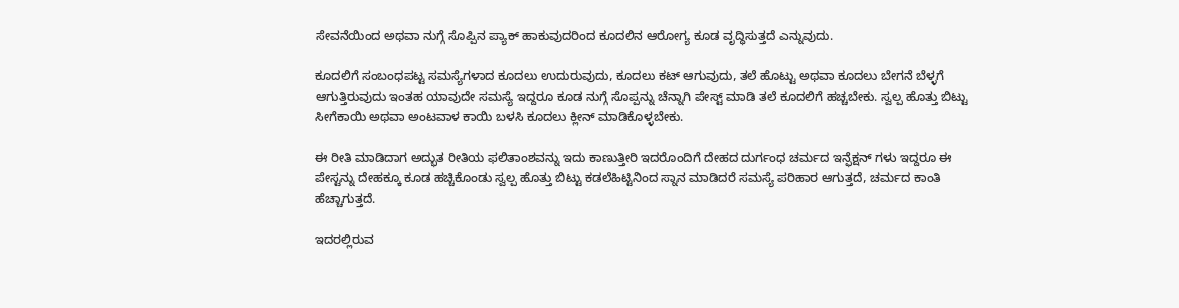ಸೇವನೆಯಿಂದ ಅಥವಾ ನುಗ್ಗೆ ಸೊಪ್ಪಿನ ಪ್ಯಾಕ್ ಹಾಕುವುದರಿಂದ ಕೂದಲಿನ ಆರೋಗ್ಯ ಕೂಡ ವೃದ್ಧಿಸುತ್ತದೆ ಎನ್ನುವುದು.

ಕೂದಲಿಗೆ ಸಂಬಂಧಪಟ್ಟ ಸಮಸ್ಯೆಗಳಾದ ಕೂದಲು ಉದುರುವುದು, ಕೂದಲು ಕಟ್ ಆಗುವುದು, ತಲೆ ಹೊಟ್ಟು ಅಥವಾ ಕೂದಲು ಬೇಗನೆ ಬೆಳ್ಳಗೆ ಆಗುತ್ತಿರುವುದು ಇಂತಹ ಯಾವುದೇ ಸಮಸ್ಯೆ ಇದ್ದರೂ ಕೂಡ ನುಗ್ಗೆ ಸೊಪ್ಪನ್ನು ಚೆನ್ನಾಗಿ ಪೇಸ್ಟ್ ಮಾಡಿ ತಲೆ ಕೂದಲಿಗೆ ಹಚ್ಚಬೇಕು. ಸ್ವಲ್ಪ ಹೊತ್ತು ಬಿಟ್ಟು ಸೀಗೆಕಾಯಿ ಅಥವಾ ಅಂಟವಾಳ ಕಾಯಿ ಬಳಸಿ ಕೂದಲು ಕ್ಲೀನ್ ಮಾಡಿಕೊಳ್ಳಬೇಕು.

ಈ ರೀತಿ ಮಾಡಿದಾಗ ಅದ್ಭುತ ರೀತಿಯ ಫಲಿತಾಂಶವನ್ನು ಇದು ಕಾಣುತ್ತೀರಿ ಇದರೊಂದಿಗೆ ದೇಹದ ದುರ್ಗಂಧ ಚರ್ಮದ ಇನ್ಫೆಕ್ಷನ್ ಗಳು ಇದ್ದರೂ ಈ ಪೇಸ್ಟನ್ನು ದೇಹಕ್ಕೂ ಕೂಡ ಹಚ್ಚಿಕೊಂಡು ಸ್ವಲ್ಪ ಹೊತ್ತು ಬಿಟ್ಟು ಕಡಲೆಹಿಟ್ಟಿನಿಂದ ಸ್ನಾನ ಮಾಡಿದರೆ ಸಮಸ್ಯೆ ಪರಿಹಾರ ಆಗುತ್ತದೆ, ಚರ್ಮದ ಕಾಂತಿ ಹೆಚ್ಚಾಗುತ್ತದೆ.

ಇದರಲ್ಲಿರುವ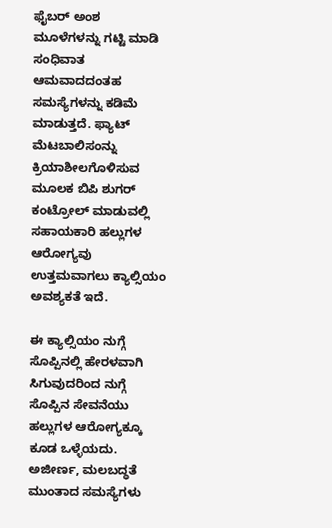ಫೈಬರ್ ಅಂಶ ಮೂಳೆಗಳನ್ನು ಗಟ್ಟಿ ಮಾಡಿ ಸಂಧಿವಾತ ಆಮವಾದದಂತಹ ಸಮಸ್ಯೆಗಳನ್ನು ಕಡಿಮೆ ಮಾಡುತ್ತದೆ. ಫ್ಯಾಟ್ ಮೆಟಬಾಲಿಸಂನ್ನು ಕ್ರಿಯಾಶೀಲಗೊಳಿಸುವ ಮೂಲಕ ಬಿಪಿ ಶುಗರ್ ಕಂಟ್ರೋಲ್ ಮಾಡುವಲ್ಲಿ ಸಹಾಯಕಾರಿ ಹಲ್ಲುಗಳ ಆರೋಗ್ಯವು ಉತ್ತಮವಾಗಲು ಕ್ಯಾಲ್ಸಿಯಂ ಅವಶ್ಯಕತೆ ಇದೆ.

ಈ ಕ್ಯಾಲ್ಸಿಯಂ ನುಗ್ಗೆ ಸೊಪ್ಪಿನಲ್ಲಿ ಹೇರಳವಾಗಿ ಸಿಗುವುದರಿಂದ ನುಗ್ಗೆ ಸೊಪ್ಪಿನ ಸೇವನೆಯು ಹಲ್ಲುಗಳ ಆರೋಗ್ಯಕ್ಕೂ ಕೂಡ ಒಳ್ಳೆಯದು. ಅಜೀರ್ಣ, ಮಲಬದ್ಧತೆ ಮುಂತಾದ ಸಮಸ್ಯೆಗಳು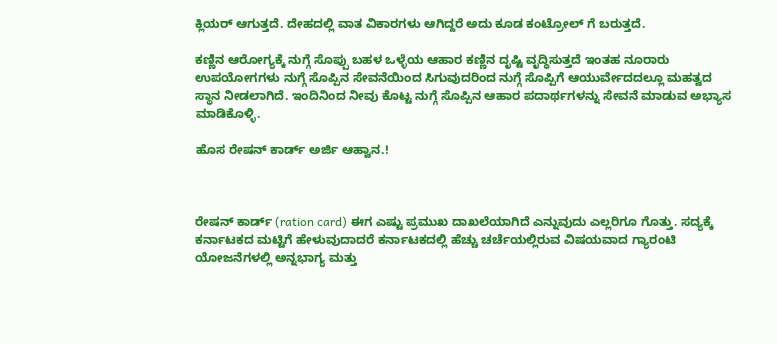ಕ್ಲಿಯರ್ ಆಗುತ್ತದೆ. ದೇಹದಲ್ಲಿ ವಾತ ವಿಕಾರಗಳು ಆಗಿದ್ದರೆ ಅದು ಕೂಡ ಕಂಟ್ರೋಲ್ ಗೆ ಬರುತ್ತದೆ.

ಕಣ್ಣಿನ ಆರೋಗ್ಯಕ್ಕೆ ನುಗ್ಗೆ ಸೊಪ್ಪು ಬಹಳ ಒಳ್ಳೆಯ ಆಹಾರ ಕಣ್ಣಿನ ದೃಷ್ಟಿ ವೃದ್ಧಿಸುತ್ತದೆ ಇಂತಹ ನೂರಾರು ಉಪಯೋಗಗಳು ನುಗ್ಗೆ ಸೊಪ್ಪಿನ ಸೇವನೆಯಿಂದ ಸಿಗುವುದರಿಂದ ನುಗ್ಗೆ ಸೊಪ್ಪಿಗೆ ಆಯುರ್ವೇದದಲ್ಲೂ ಮಹತ್ವದ ಸ್ಥಾನ ನೀಡಲಾಗಿದೆ. ಇಂದಿನಿಂದ ನೀವು ಕೊಟ್ಟ ನುಗ್ಗೆ ಸೊಪ್ಪಿನ ಆಹಾರ ಪದಾರ್ಥಗಳನ್ನು ಸೇವನೆ ಮಾಡುವ ಅಭ್ಯಾಸ ಮಾಡಿಕೊಳ್ಳಿ.

ಹೊಸ ರೇಷನ್ ಕಾರ್ಡ್ ಅರ್ಜಿ ಆಹ್ವಾನ.!



ರೇಷನ್ ಕಾರ್ಡ್ (ration card) ಈಗ ಎಷ್ಟು ಪ್ರಮುಖ ದಾಖಲೆಯಾಗಿದೆ ಎನ್ನುವುದು ಎಲ್ಲರಿಗೂ ಗೊತ್ತು. ಸದ್ಯಕ್ಕೆ ಕರ್ನಾಟಕದ ಮಟ್ಟಿಗೆ ಹೇಳುವುದಾದರೆ ಕರ್ನಾಟಕದಲ್ಲಿ ಹೆಚ್ಚು ಚರ್ಚೆಯಲ್ಲಿರುವ ವಿಷಯವಾದ ಗ್ಯಾರಂಟಿ ಯೋಜನೆಗಳಲ್ಲಿ ಅನ್ನಭಾಗ್ಯ ಮತ್ತು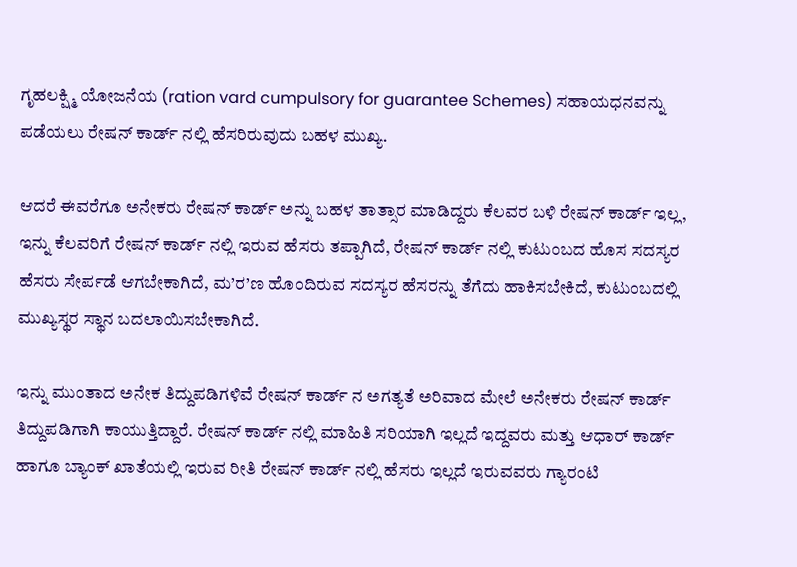ಗೃಹಲಕ್ಷ್ಮಿ ಯೋಜನೆಯ (ration vard cumpulsory for guarantee Schemes) ಸಹಾಯಧನವನ್ನು ಪಡೆಯಲು ರೇಷನ್ ಕಾರ್ಡ್ ನಲ್ಲಿ ಹೆಸರಿರುವುದು ಬಹಳ ಮುಖ್ಯ.

ಆದರೆ ಈವರೆಗೂ ಅನೇಕರು ರೇಷನ್ ಕಾರ್ಡ್ ಅನ್ನು ಬಹಳ ತಾತ್ಸಾರ ಮಾಡಿದ್ದರು ಕೆಲವರ ಬಳಿ ರೇಷನ್ ಕಾರ್ಡ್ ಇಲ್ಲ, ಇನ್ನು ಕೆಲವರಿಗೆ ರೇಷನ್ ಕಾರ್ಡ್ ನಲ್ಲಿ ಇರುವ ಹೆಸರು ತಪ್ಪಾಗಿದೆ, ರೇಷನ್ ಕಾರ್ಡ್ ನಲ್ಲಿ ಕುಟುಂಬದ ಹೊಸ ಸದಸ್ಯರ ಹೆಸರು ಸೇರ್ಪಡೆ ಆಗಬೇಕಾಗಿದೆ, ಮ’ರ’ಣ ಹೊಂದಿರುವ ಸದಸ್ಯರ ಹೆಸರನ್ನು ತೆಗೆದು ಹಾಕಿಸಬೇಕಿದೆ, ಕುಟುಂಬದಲ್ಲಿ ಮುಖ್ಯಸ್ಥರ ಸ್ಥಾನ ಬದಲಾಯಿಸಬೇಕಾಗಿದೆ.

ಇನ್ನು ಮುಂತಾದ ಅನೇಕ ತಿದ್ದುಪಡಿಗಳಿವೆ ರೇಷನ್ ಕಾರ್ಡ್ ನ ಅಗತ್ಯತೆ ಅರಿವಾದ ಮೇಲೆ ಅನೇಕರು ರೇಷನ್ ಕಾರ್ಡ್ ತಿದ್ದುಪಡಿಗಾಗಿ ಕಾಯುತ್ತಿದ್ದಾರೆ. ರೇಷನ್ ಕಾರ್ಡ್ ನಲ್ಲಿ ಮಾಹಿತಿ ಸರಿಯಾಗಿ ಇಲ್ಲದೆ ಇದ್ದವರು ಮತ್ತು ಆಧಾರ್ ಕಾರ್ಡ್ ಹಾಗೂ ಬ್ಯಾಂಕ್ ಖಾತೆಯಲ್ಲಿ ಇರುವ ರೀತಿ ರೇಷನ್ ಕಾರ್ಡ್ ನಲ್ಲಿ ಹೆಸರು ಇಲ್ಲದೆ ಇರುವವರು ಗ್ಯಾರಂಟಿ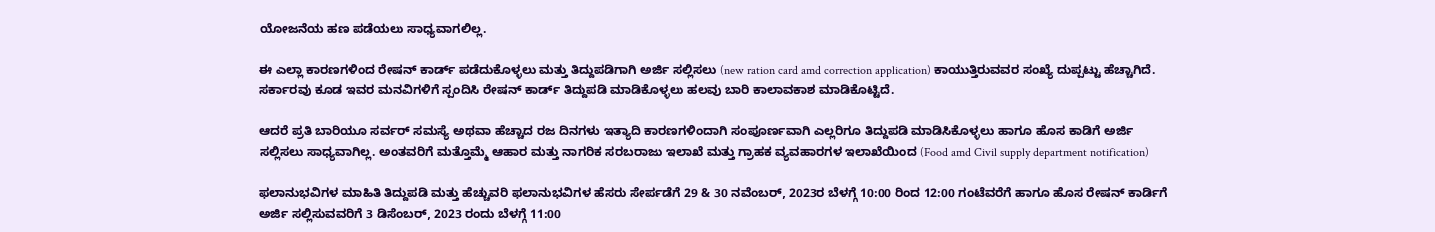ಯೋಜನೆಯ ಹಣ ಪಡೆಯಲು ಸಾಧ್ಯವಾಗಲಿಲ್ಲ.

ಈ ಎಲ್ಲಾ ಕಾರಣಗಳಿಂದ ರೇಷನ್ ಕಾರ್ಡ್ ಪಡೆದುಕೊಳ್ಳಲು ಮತ್ತು ತಿದ್ದುಪಡಿಗಾಗಿ ಅರ್ಜಿ ಸಲ್ಲಿಸಲು (new ration card amd correction application) ಕಾಯುತ್ತಿರುವವರ ಸಂಖ್ಯೆ ದುಪ್ಪಟ್ಟು ಹೆಚ್ಚಾಗಿದೆ. ಸರ್ಕಾರವು ಕೂಡ ಇವರ ಮನವಿಗಳಿಗೆ ಸ್ಪಂದಿಸಿ ರೇಷನ್ ಕಾರ್ಡ್ ತಿದ್ದುಪಡಿ ಮಾಡಿಕೊಳ್ಳಲು ಹಲವು ಬಾರಿ ಕಾಲಾವಕಾಶ ಮಾಡಿಕೊಟ್ಟಿದೆ.

ಆದರೆ ಪ್ರತಿ ಬಾರಿಯೂ ಸರ್ವರ್ ಸಮಸ್ಯೆ ಅಥವಾ ಹೆಚ್ಚಾದ ರಜ ದಿನಗಳು ಇತ್ಯಾದಿ ಕಾರಣಗಳಿಂದಾಗಿ ಸಂಪೂರ್ಣವಾಗಿ ಎಲ್ಲರಿಗೂ ತಿದ್ದುಪಡಿ ಮಾಡಿಸಿಕೊಳ್ಳಲು ಹಾಗೂ ಹೊಸ ಕಾಡಿಗೆ ಅರ್ಜಿ ಸಲ್ಲಿಸಲು ಸಾಧ್ಯವಾಗಿಲ್ಲ. ಅಂತವರಿಗೆ ಮತ್ತೊಮ್ಮೆ ಆಹಾರ ಮತ್ತು ನಾಗರಿಕ ಸರಬರಾಜು ಇಲಾಖೆ ಮತ್ತು ಗ್ರಾಹಕ ವ್ಯವಹಾರಗಳ ಇಲಾಖೆಯಿಂದ (Food amd Civil supply department notification)

ಫಲಾನುಭವಿಗಳ ಮಾಹಿತಿ ತಿದ್ದುಪಡಿ ಮತ್ತು ಹೆಚ್ಚುವರಿ ಫಲಾನುಭವಿಗಳ ಹೆಸರು ಸೇರ್ಪಡೆಗೆ 29 & 30 ನವೆಂಬರ್, 2023ರ ಬೆಳಗ್ಗೆ 10:00 ರಿಂದ 12:00 ಗಂಟೆವರೆಗೆ ಹಾಗೂ ಹೊಸ ರೇಷನ್ ಕಾರ್ಡಿಗೆ ಅರ್ಜಿ ಸಲ್ಲಿಸುವವರಿಗೆ 3 ಡಿಸೆಂಬರ್, 2023 ರಂದು ಬೆಳಗ್ಗೆ 11:00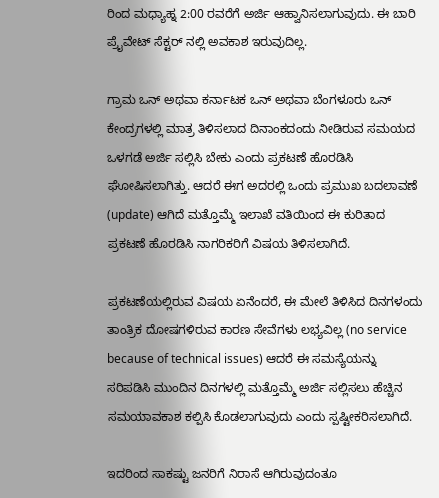ರಿಂದ ಮಧ್ಯಾಹ್ನ 2:00 ರವರೆಗೆ ಅರ್ಜಿ ಆಹ್ವಾನಿಸಲಾಗುವುದು. ಈ ಬಾರಿ ಪ್ರೈವೇಟ್ ಸೆಕ್ಟರ್ ನಲ್ಲಿ ಅವಕಾಶ ಇರುವುದಿಲ್ಲ.

ಗ್ರಾಮ ಒನ್ ಅಥವಾ ಕರ್ನಾಟಕ ಒನ್ ಅಥವಾ ಬೆಂಗಳೂರು ಒನ್ ಕೇಂದ್ರಗಳಲ್ಲಿ ಮಾತ್ರ ತಿಳಿಸಲಾದ ದಿನಾಂಕದಂದು ನೀಡಿರುವ ಸಮಯದ ಒಳಗಡೆ ಅರ್ಜಿ ಸಲ್ಲಿಸಿ ಬೇಕು ಎಂದು ಪ್ರಕಟಣೆ ಹೊರಡಿಸಿ ಘೋಷಿಸಲಾಗಿತ್ತು. ಆದರೆ ಈಗ ಅದರಲ್ಲಿ ಒಂದು ಪ್ರಮುಖ ಬದಲಾವಣೆ (update) ಆಗಿದೆ ಮತ್ತೊಮ್ಮೆ ಇಲಾಖೆ ವತಿಯಿಂದ ಈ ಕುರಿತಾದ ಪ್ರಕಟಣೆ ಹೊರಡಿಸಿ ನಾಗರಿಕರಿಗೆ ವಿಷಯ ತಿಳಿಸಲಾಗಿದೆ.

ಪ್ರಕಟಣೆಯಲ್ಲಿರುವ ವಿಷಯ ಏನೆಂದರೆ, ಈ ಮೇಲೆ ತಿಳಿಸಿದ ದಿನಗಳಂದು ತಾಂತ್ರಿಕ ದೋಷಗಳಿರುವ ಕಾರಣ ಸೇವೆಗಳು ಲಭ್ಯವಿಲ್ಲ (no service because of technical issues) ಆದರೆ ಈ ಸಮಸ್ಯೆಯನ್ನು ಸರಿಪಡಿಸಿ ಮುಂದಿನ ದಿನಗಳಲ್ಲಿ ಮತ್ತೊಮ್ಮೆ ಅರ್ಜಿ ಸಲ್ಲಿಸಲು ಹೆಚ್ಚಿನ ಸಮಯಾವಕಾಶ ಕಲ್ಪಿಸಿ ಕೊಡಲಾಗುವುದು ಎಂದು ಸ್ಪಷ್ಟೀಕರಿಸಲಾಗಿದೆ.

ಇದರಿಂದ ಸಾಕಷ್ಟು ಜನರಿಗೆ ನಿರಾಸೆ ಆಗಿರುವುದಂತೂ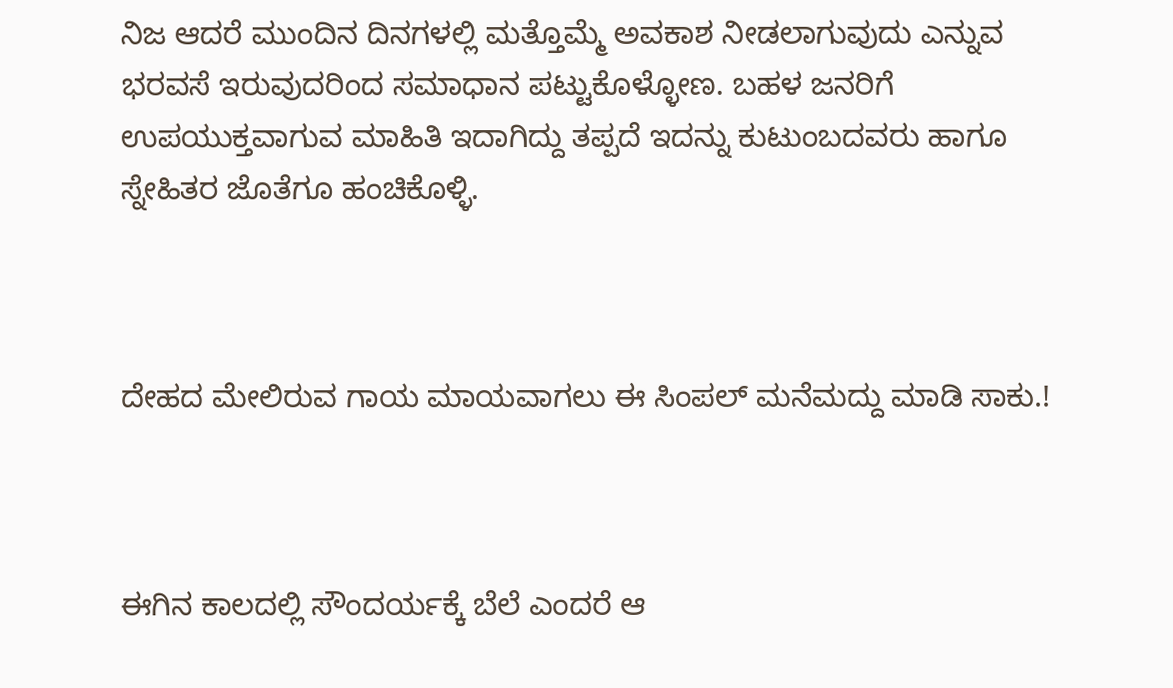ನಿಜ ಆದರೆ ಮುಂದಿನ ದಿನಗಳಲ್ಲಿ ಮತ್ತೊಮ್ಮೆ ಅವಕಾಶ ನೀಡಲಾಗುವುದು ಎನ್ನುವ ಭರವಸೆ ಇರುವುದರಿಂದ ಸಮಾಧಾನ ಪಟ್ಟುಕೊಳ್ಳೋಣ. ಬಹಳ ಜನರಿಗೆ ಉಪಯುಕ್ತವಾಗುವ ಮಾಹಿತಿ ಇದಾಗಿದ್ದು ತಪ್ಪದೆ ಇದನ್ನು ಕುಟುಂಬದವರು ಹಾಗೂ ಸ್ನೇಹಿತರ ಜೊತೆಗೂ ಹಂಚಿಕೊಳ್ಳಿ.



ದೇಹದ ಮೇಲಿರುವ ಗಾಯ ಮಾಯವಾಗಲು ಈ ಸಿಂಪಲ್ ಮನೆಮದ್ದು ಮಾಡಿ ಸಾಕು.!



ಈಗಿನ ಕಾಲದಲ್ಲಿ ಸೌಂದರ್ಯಕ್ಕೆ ಬೆಲೆ ಎಂದರೆ ಆ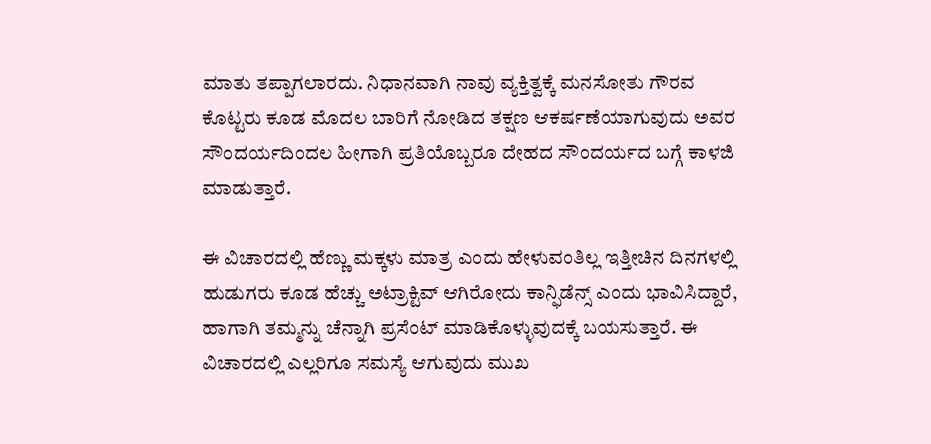ಮಾತು ತಪ್ಪಾಗಲಾರದು. ನಿಧಾನವಾಗಿ ನಾವು ವ್ಯಕ್ತಿತ್ವಕ್ಕೆ ಮನಸೋತು ಗೌರವ ಕೊಟ್ಟರು ಕೂಡ ಮೊದಲ ಬಾರಿಗೆ ನೋಡಿದ ತಕ್ಷಣ ಆಕರ್ಷಣೆಯಾಗುವುದು ಅವರ ಸೌಂದರ್ಯದಿಂದಲ ಹೀಗಾಗಿ ಪ್ರತಿಯೊಬ್ಬರೂ ದೇಹದ ಸೌಂದರ್ಯದ ಬಗ್ಗೆ ಕಾಳಜಿ ಮಾಡುತ್ತಾರೆ.

ಈ ವಿಚಾರದಲ್ಲಿ ಹೆಣ್ಣು ಮಕ್ಕಳು ಮಾತ್ರ ಎಂದು ಹೇಳುವಂತಿಲ್ಲ ಇತ್ತೀಚಿನ ದಿನಗಳಲ್ಲಿ ಹುಡುಗರು ಕೂಡ ಹೆಚ್ಚು ಅಟ್ರಾಕ್ಟಿವ್ ಆಗಿರೋದು ಕಾನ್ಫಿಡೆನ್ಸ್ ಎಂದು ಭಾವಿಸಿದ್ದಾರೆ, ಹಾಗಾಗಿ ತಮ್ಮನ್ನು ಚೆನ್ನಾಗಿ ಪ್ರಸೆಂಟ್ ಮಾಡಿಕೊಳ್ಳುವುದಕ್ಕೆ ಬಯಸುತ್ತಾರೆ. ಈ ವಿಚಾರದಲ್ಲಿ ಎಲ್ಲರಿಗೂ ಸಮಸ್ಯೆ ಆಗುವುದು ಮುಖ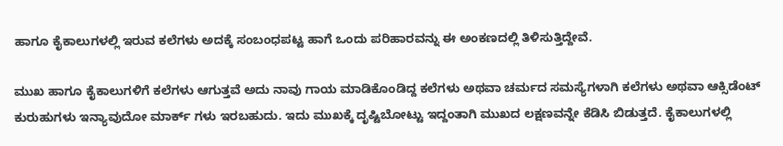ಹಾಗೂ ಕೈಕಾಲುಗಳಲ್ಲಿ ಇರುವ ಕಲೆಗಳು ಅದಕ್ಕೆ ಸಂಬಂಧಪಟ್ಟ ಹಾಗೆ ಒಂದು ಪರಿಹಾರವನ್ನು ಈ ಅಂಕಣದಲ್ಲಿ ತಿಳಿಸುತ್ತಿದ್ದೇವೆ.

ಮುಖ ಹಾಗೂ ಕೈಕಾಲುಗಳಿಗೆ ಕಲೆಗಳು ಆಗುತ್ತವೆ ಅದು ನಾವು ಗಾಯ ಮಾಡಿಕೊಂಡಿದ್ದ ಕಲೆಗಳು ಅಥವಾ ಚರ್ಮದ ಸಮಸ್ಯೆಗಳಾಗಿ ಕಲೆಗಳು ಅಥವಾ ಆಕ್ಸಿಡೆಂಟ್ ಕುರುಹುಗಳು ಇನ್ಯಾವುದೋ ಮಾರ್ಕ್ ಗಳು ಇರಬಹುದು. ಇದು ಮುಖಕ್ಕೆ ದೃಷ್ಟಿಬೋಟ್ಟು ಇದ್ದಂತಾಗಿ ಮುಖದ ಲಕ್ಷಣವನ್ನೇ ಕೆಡಿಸಿ ಬಿಡುತ್ತದೆ. ಕೈಕಾಲುಗಳಲ್ಲಿ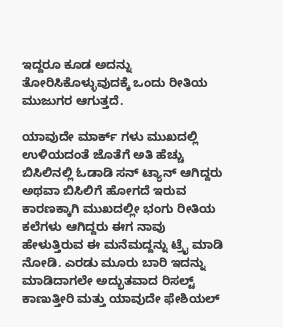ಇದ್ದರೂ ಕೂಡ ಅದನ್ನು ತೋರಿಸಿಕೊಳ್ಳುವುದಕ್ಕೆ ಒಂದು ರೀತಿಯ ಮುಜುಗರ ಆಗುತ್ತದೆ.

ಯಾವುದೇ ಮಾರ್ಕ್ ಗಳು ಮುಖದಲ್ಲಿ ಉಳಿಯದಂತೆ ಜೊತೆಗೆ ಅತಿ ಹೆಚ್ಚು ಬಿಸಿಲಿನಲ್ಲಿ ಓಡಾಡಿ ಸನ್ ಟ್ಯಾನ್ ಆಗಿದ್ದರು ಅಥವಾ ಬಿಸಿಲಿಗೆ ಹೋಗದೆ ಇರುವ ಕಾರಣಕ್ಕಾಗಿ ಮುಖದಲ್ಲೀ ಭಂಗು ರೀತಿಯ ಕಲೆಗಳು ಆಗಿದ್ದರು ಈಗ ನಾವು ಹೇಳುತ್ತಿರುವ ಈ ಮನೆಮದ್ದನ್ನು ಟ್ರೈ ಮಾಡಿ ನೋಡಿ. ಎರಡು ಮೂರು ಬಾರಿ ಇದನ್ನು ಮಾಡಿದಾಗಲೇ ಅದ್ಭುತವಾದ ರಿಸಲ್ಟ್ ಕಾಣುತ್ತೀರಿ ಮತ್ತು ಯಾವುದೇ ಫೇಶಿಯಲ್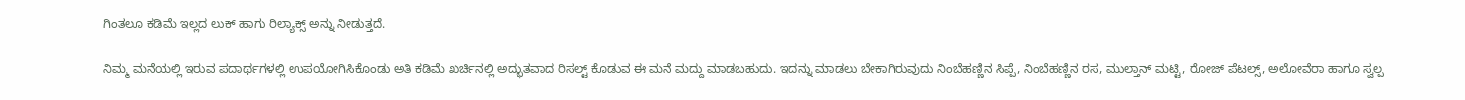ಗಿಂತಲೂ ಕಡಿಮೆ ಇಲ್ಲದ ಲುಕ್ ಹಾಗು ರಿಲ್ಯಾಕ್ಸ್ ಅನ್ನು ನೀಡುತ್ತದೆ.

ನಿಮ್ಮ ಮನೆಯಲ್ಲಿ ಇರುವ ಪದಾರ್ಥಗಳಲ್ಲಿ ಉಪಯೋಗಿಸಿಕೊಂಡು ಅತಿ ಕಡಿಮೆ ಖರ್ಚಿನಲ್ಲಿ ಅದ್ಭುತವಾದ ರಿಸಲ್ಟ್ ಕೊಡುವ ಈ ಮನೆ ಮದ್ದು ಮಾಡಬಹುದು. ಇದನ್ನು ಮಾಡಲು ಬೇಕಾಗಿರುವುದು ನಿಂಬೆಹಣ್ಣಿನ ಸಿಪ್ಪೆ, ನಿಂಬೆಹಣ್ಣಿನ ರಸ, ಮುಲ್ತಾನ್ ಮಟ್ಟಿ, ರೋಜ್ ಪೆಟಲ್ಸ್, ಅಲೋವೆರಾ ಹಾಗೂ ಸ್ವಲ್ಪ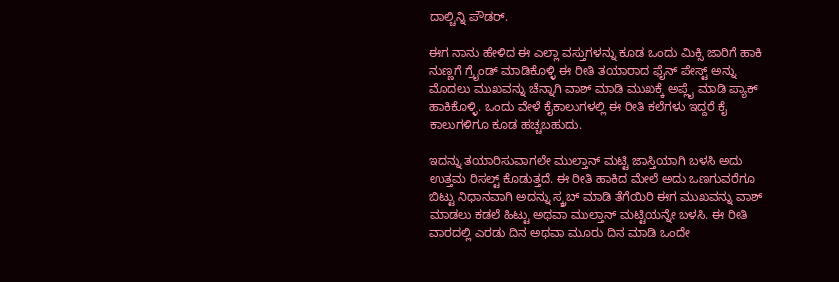ದಾಲ್ಚಿನ್ನಿ ಪೌಡರ್.

ಈಗ ನಾನು ಹೇಳಿದ ಈ ಎಲ್ಲಾ ವಸ್ತುಗಳನ್ನು ಕೂಡ ಒಂದು ಮಿಕ್ಸಿ ಜಾರಿಗೆ ಹಾಕಿ ನುಣ್ಣಗೆ ಗ್ರೈಂಡ್ ಮಾಡಿಕೊಳ್ಳಿ ಈ ರೀತಿ ತಯಾರಾದ ಫೈನ್ ಪೇಸ್ಟ್ ಅನ್ನು ಮೊದಲು ಮುಖವನ್ನು ಚೆನ್ನಾಗಿ ವಾಶ್ ಮಾಡಿ ಮುಖಕ್ಕೆ ಅಪ್ಲೈ ಮಾಡಿ ಪ್ಯಾಕ್ ಹಾಕಿಕೊಳ್ಳಿ. ಒಂದು ವೇಳೆ ಕೈಕಾಲುಗಳಲ್ಲಿ ಈ ರೀತಿ ಕಲೆಗಳು ಇದ್ದರೆ ಕೈ ಕಾಲುಗಳಿಗೂ ಕೂಡ ಹಚ್ಚಬಹುದು.

ಇದನ್ನು ತಯಾರಿಸುವಾಗಲೇ ಮುಲ್ತಾನ್ ಮಟ್ಟಿ ಜಾಸ್ತಿಯಾಗಿ ಬಳಸಿ ಅದು ಉತ್ತಮ ರಿಸಲ್ಟ್ ಕೊಡುತ್ತದೆ. ಈ ರೀತಿ ಹಾಕಿದ ಮೇಲೆ ಅದು ಒಣಗುವರೆಗೂ ಬಿಟ್ಟು ನಿಧಾನವಾಗಿ ಅದನ್ನು ಸ್ಕ್ರಬ್ ಮಾಡಿ ತೆಗೆಯಿರಿ ಈಗ ಮುಖವನ್ನು ವಾಶ್ ಮಾಡಲು ಕಡಲೆ ಹಿಟ್ಟು ಅಥವಾ ಮುಲ್ತಾನ್ ಮಟ್ಟಿಯನ್ನೇ ಬಳಸಿ. ಈ ರೀತಿ ವಾರದಲ್ಲಿ ಎರಡು ದಿನ ಅಥವಾ ಮೂರು ದಿನ ಮಾಡಿ ಒಂದೇ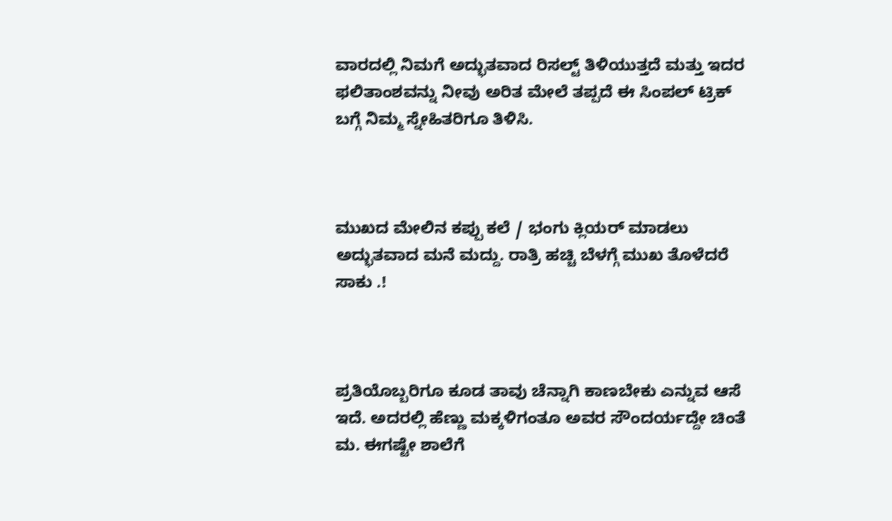ವಾರದಲ್ಲಿ ನಿಮಗೆ ಅದ್ಭುತವಾದ ರಿಸಲ್ಟ್ ತಿಳಿಯುತ್ತದೆ ಮತ್ತು ಇದರ ಫಲಿತಾಂಶವನ್ನು ನೀವು ಅರಿತ ಮೇಲೆ ತಪ್ಪದೆ ಈ ಸಿಂಪಲ್ ಟ್ರಿಕ್ ಬಗ್ಗೆ ನಿಮ್ಮ ಸ್ನೇಹಿತರಿಗೂ ತಿಳಿಸಿ.



ಮುಖದ ಮೇಲಿನ ಕಪ್ಪು ಕಲೆ / ಭಂಗು ಕ್ಲಿಯರ್ ಮಾಡಲು ಅದ್ಭುತವಾದ ಮನೆ ಮದ್ದು. ರಾತ್ರಿ ಹಚ್ಚಿ ಬೆಳಗ್ಗೆ ಮುಖ ತೊಳೆದರೆ ಸಾಕು .!



ಪ್ರತಿಯೊಬ್ಬರಿಗೂ ಕೂಡ ತಾವು ಚೆನ್ನಾಗಿ ಕಾಣಬೇಕು ಎನ್ನುವ ಆಸೆ ಇದೆ. ಅದರಲ್ಲಿ ಹೆಣ್ಣು ಮಕ್ಕಳಿಗಂತೂ ಅವರ ಸೌಂದರ್ಯದ್ದೇ ಚಿಂತೆ ಮ. ಈಗಷ್ಟೇ ಶಾಲೆಗೆ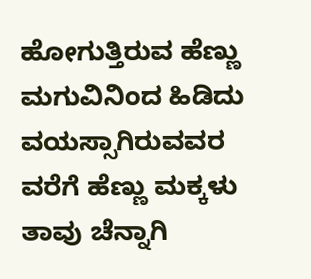ಹೋಗುತ್ತಿರುವ ಹೆಣ್ಣು ಮಗುವಿನಿಂದ ಹಿಡಿದು ವಯಸ್ಸಾಗಿರುವವರ ವರೆಗೆ ಹೆಣ್ಣು ಮಕ್ಕಳು ತಾವು ಚೆನ್ನಾಗಿ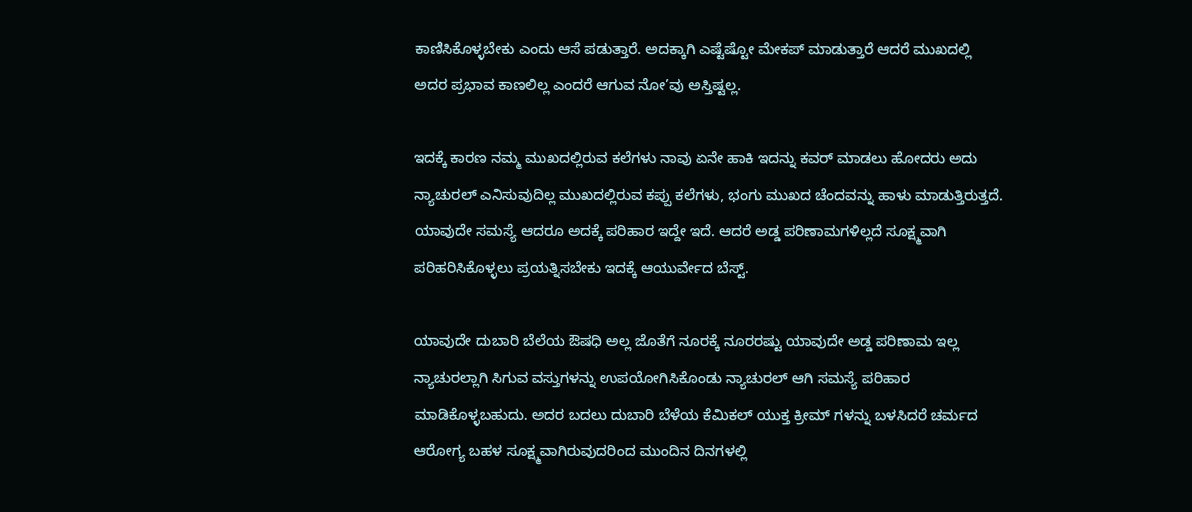ಕಾಣಿಸಿಕೊಳ್ಳಬೇಕು ಎಂದು ಆಸೆ ಪಡುತ್ತಾರೆ. ಅದಕ್ಕಾಗಿ ಎಷ್ಟೆಷ್ಟೋ ಮೇಕಪ್ ಮಾಡುತ್ತಾರೆ ಆದರೆ ಮುಖದಲ್ಲಿ ಅದರ ಪ್ರಭಾವ ಕಾಣಲಿಲ್ಲ ಎಂದರೆ ಆಗುವ ನೋ’ವು ಅಸ್ತಿಷ್ಟಲ್ಲ.

ಇದಕ್ಕೆ ಕಾರಣ ನಮ್ಮ ಮುಖದಲ್ಲಿರುವ ಕಲೆಗಳು ನಾವು ಏನೇ ಹಾಕಿ ಇದನ್ನು ಕವರ್ ಮಾಡಲು ಹೋದರು ಅದು ನ್ಯಾಚುರಲ್ ಎನಿಸುವುದಿಲ್ಲ ಮುಖದಲ್ಲಿರುವ ಕಪ್ಪು ಕಲೆಗಳು, ಭಂಗು ಮುಖದ ಚೆಂದವನ್ನು ಹಾಳು ಮಾಡುತ್ತಿರುತ್ತದೆ. ಯಾವುದೇ ಸಮಸ್ಯೆ ಆದರೂ ಅದಕ್ಕೆ ಪರಿಹಾರ ಇದ್ದೇ ಇದೆ. ಆದರೆ ಅಡ್ಡ ಪರಿಣಾಮಗಳಿಲ್ಲದೆ ಸೂಕ್ಷ್ಮವಾಗಿ ಪರಿಹರಿಸಿಕೊಳ್ಳಲು ಪ್ರಯತ್ನಿಸಬೇಕು ಇದಕ್ಕೆ ಆಯುರ್ವೇದ ಬೆಸ್ಟ್.

ಯಾವುದೇ ದುಬಾರಿ ಬೆಲೆಯ ಔಷಧಿ ಅಲ್ಲ ಜೊತೆಗೆ ನೂರಕ್ಕೆ ನೂರರಷ್ಟು ಯಾವುದೇ ಅಡ್ಡ ಪರಿಣಾಮ ಇಲ್ಲ ನ್ಯಾಚುರಲ್ಲಾಗಿ ಸಿಗುವ ವಸ್ತುಗಳನ್ನು ಉಪಯೋಗಿಸಿಕೊಂಡು ನ್ಯಾಚುರಲ್ ಆಗಿ ಸಮಸ್ಯೆ ಪರಿಹಾರ ಮಾಡಿಕೊಳ್ಳಬಹುದು. ಅದರ ಬದಲು ದುಬಾರಿ ಬೆಳೆಯ ಕೆಮಿಕಲ್ ಯುಕ್ತ ಕ್ರೀಮ್ ಗಳನ್ನು ಬಳಸಿದರೆ ಚರ್ಮದ ಆರೋಗ್ಯ ಬಹಳ ಸೂಕ್ಷ್ಮವಾಗಿರುವುದರಿಂದ ಮುಂದಿನ ದಿನಗಳಲ್ಲಿ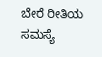ಬೇರೆ ರೀತಿಯ ಸಮಸ್ಯೆ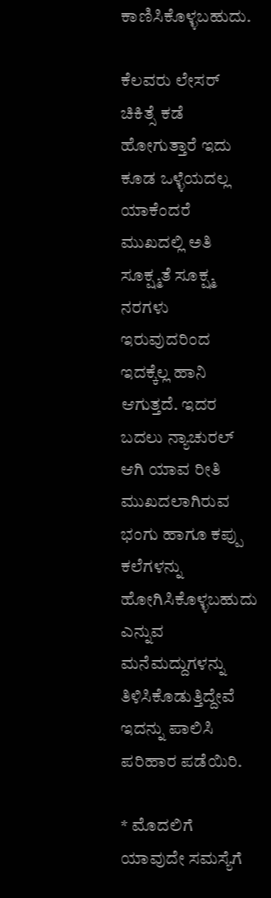ಕಾಣಿಸಿಕೊಳ್ಳಬಹುದು.

ಕೆಲವರು ಲೇಸರ್ ಚಿಕಿತ್ಸೆ ಕಡೆ ಹೋಗುತ್ತಾರೆ ಇದು ಕೂಡ ಒಳ್ಳೆಯದಲ್ಲ ಯಾಕೆಂದರೆ ಮುಖದಲ್ಲಿ ಅತಿ ಸೂಕ್ಷ್ಮತೆ ಸೂಕ್ಷ್ಮ ನರಗಳು ಇರುವುದರಿಂದ ಇದಕ್ಕೆಲ್ಲ ಹಾನಿ ಆಗುತ್ತದೆ. ಇದರ ಬದಲು ನ್ಯಾಚುರಲ್ ಆಗಿ ಯಾವ ರೀತಿ ಮುಖದಲಾಗಿರುವ ಭಂಗು ಹಾಗೂ ಕಪ್ಪು ಕಲೆಗಳನ್ನು ಹೋಗಿಸಿಕೊಳ್ಳಬಹುದು ಎನ್ನುವ ಮನೆಮದ್ದುಗಳನ್ನು ತಿಳಿಸಿಕೊಡುತ್ತಿದ್ದೇವೆ ಇದನ್ನು ಪಾಲಿಸಿ ಪರಿಹಾರ ಪಡೆಯಿರಿ.

* ಮೊದಲಿಗೆ ಯಾವುದೇ ಸಮಸ್ಯೆಗೆ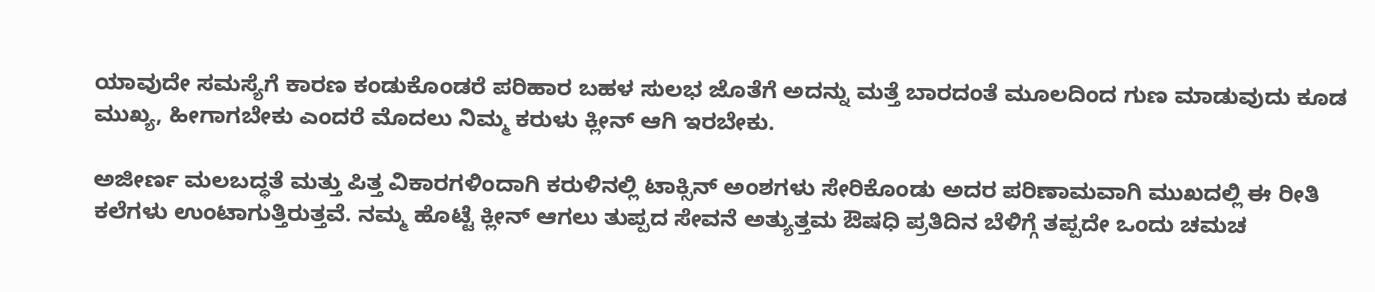ಯಾವುದೇ ಸಮಸ್ಯೆಗೆ ಕಾರಣ ಕಂಡುಕೊಂಡರೆ ಪರಿಹಾರ ಬಹಳ ಸುಲಭ ಜೊತೆಗೆ ಅದನ್ನು ಮತ್ತೆ ಬಾರದಂತೆ ಮೂಲದಿಂದ ಗುಣ ಮಾಡುವುದು ಕೂಡ ಮುಖ್ಯ, ಹೀಗಾಗಬೇಕು ಎಂದರೆ ಮೊದಲು ನಿಮ್ಮ ಕರುಳು ಕ್ಲೀನ್ ಆಗಿ ಇರಬೇಕು.

ಅಜೀರ್ಣ ಮಲಬದ್ಧತೆ ಮತ್ತು ಪಿತ್ತ ವಿಕಾರಗಳಿಂದಾಗಿ ಕರುಳಿನಲ್ಲಿ ಟಾಕ್ಸಿನ್ ಅಂಶಗಳು ಸೇರಿಕೊಂಡು ಅದರ ಪರಿಣಾಮವಾಗಿ ಮುಖದಲ್ಲಿ ಈ ರೀತಿ ಕಲೆಗಳು ಉಂಟಾಗುತ್ತಿರುತ್ತವೆ. ನಮ್ಮ ಹೊಟ್ಟೆ ಕ್ಲೀನ್ ಆಗಲು ತುಪ್ಪದ ಸೇವನೆ ಅತ್ಯುತ್ತಮ ಔಷಧಿ ಪ್ರತಿದಿನ ಬೆಳಿಗ್ಗೆ ತಪ್ಪದೇ ಒಂದು ಚಮಚ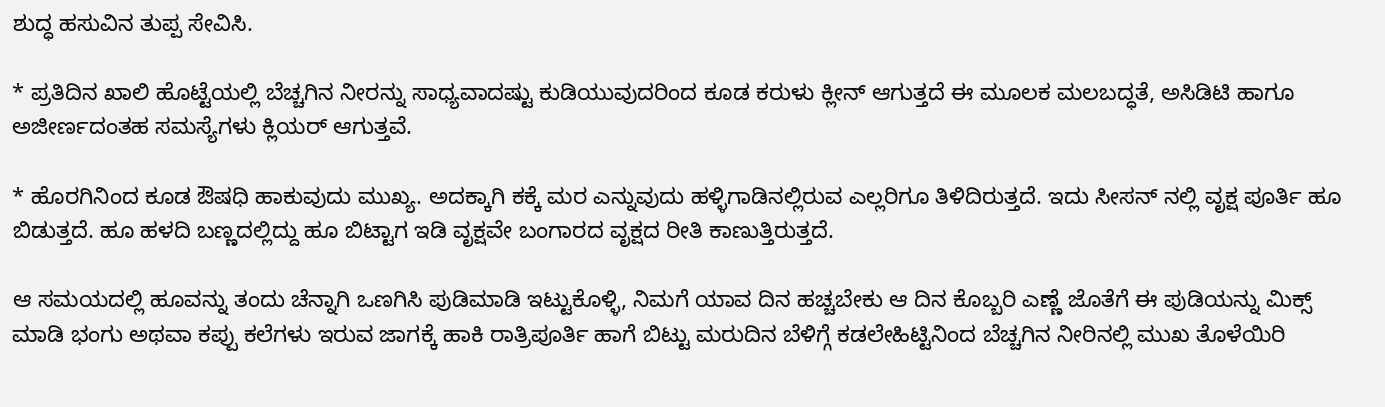ಶುದ್ಧ ಹಸುವಿನ ತುಪ್ಪ ಸೇವಿಸಿ.

* ಪ್ರತಿದಿನ ಖಾಲಿ ಹೊಟ್ಟೆಯಲ್ಲಿ ಬೆಚ್ಚಗಿನ ನೀರನ್ನು ಸಾಧ್ಯವಾದಷ್ಟು ಕುಡಿಯುವುದರಿಂದ ಕೂಡ ಕರುಳು ಕ್ಲೀನ್ ಆಗುತ್ತದೆ ಈ ಮೂಲಕ ಮಲಬದ್ಧತೆ, ಅಸಿಡಿಟಿ ಹಾಗೂ ಅಜೀರ್ಣದಂತಹ ಸಮಸ್ಯೆಗಳು ಕ್ಲಿಯರ್ ಆಗುತ್ತವೆ.

* ಹೊರಗಿನಿಂದ ಕೂಡ ಔಷಧಿ ಹಾಕುವುದು ಮುಖ್ಯ. ಅದಕ್ಕಾಗಿ ಕಕ್ಕೆ ಮರ ಎನ್ನುವುದು ಹಳ್ಳಿಗಾಡಿನಲ್ಲಿರುವ ಎಲ್ಲರಿಗೂ ತಿಳಿದಿರುತ್ತದೆ. ಇದು ಸೀಸನ್ ನಲ್ಲಿ ವೃಕ್ಷ ಪೂರ್ತಿ ಹೂ ಬಿಡುತ್ತದೆ. ಹೂ ಹಳದಿ ಬಣ್ಣದಲ್ಲಿದ್ದು ಹೂ ಬಿಟ್ಟಾಗ ಇಡಿ ವೃಕ್ಷವೇ ಬಂಗಾರದ ವೃಕ್ಷದ ರೀತಿ ಕಾಣುತ್ತಿರುತ್ತದೆ.

ಆ ಸಮಯದಲ್ಲಿ ಹೂವನ್ನು ತಂದು ಚೆನ್ನಾಗಿ ಒಣಗಿಸಿ ಪುಡಿಮಾಡಿ ಇಟ್ಟುಕೊಳ್ಳಿ, ನಿಮಗೆ ಯಾವ ದಿನ ಹಚ್ಚಬೇಕು ಆ ದಿನ ಕೊಬ್ಬರಿ ಎಣ್ಣೆ ಜೊತೆಗೆ ಈ ಪುಡಿಯನ್ನು ಮಿಕ್ಸ್ ಮಾಡಿ ಭಂಗು ಅಥವಾ ಕಪ್ಪು ಕಲೆಗಳು ಇರುವ ಜಾಗಕ್ಕೆ ಹಾಕಿ ರಾತ್ರಿಪೂರ್ತಿ ಹಾಗೆ ಬಿಟ್ಟು ಮರುದಿನ ಬೆಳಿಗ್ಗೆ ಕಡಲೇಹಿಟ್ಟಿನಿಂದ ಬೆಚ್ಚಗಿನ ನೀರಿನಲ್ಲಿ ಮುಖ ತೊಳೆಯಿರಿ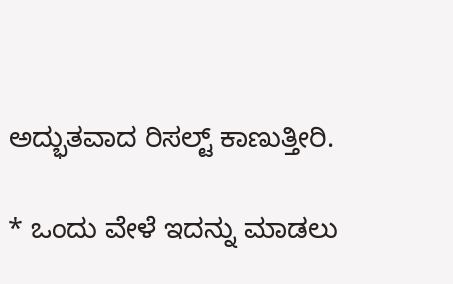ಅದ್ಭುತವಾದ ರಿಸಲ್ಟ್ ಕಾಣುತ್ತೀರಿ.

* ಒಂದು ವೇಳೆ ಇದನ್ನು ಮಾಡಲು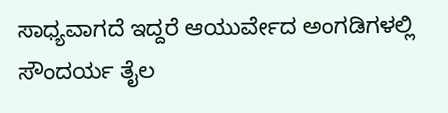ಸಾಧ್ಯವಾಗದೆ ಇದ್ದರೆ ಆಯುರ್ವೇದ ಅಂಗಡಿಗಳಲ್ಲಿ ಸೌಂದರ್ಯ ತೈಲ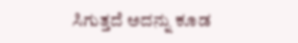ಸಿಗುತ್ತದೆ ಅದನ್ನು ಕೂಡ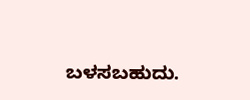ಬಳಸಬಹುದು.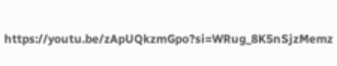https://youtu.be/zApUQkzmGpo?si=WRug_8K5nSjzMemz